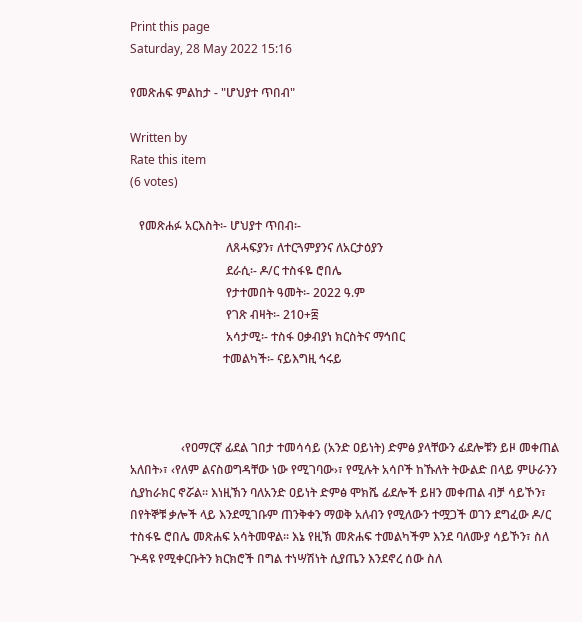Print this page
Saturday, 28 May 2022 15:16

የመጽሐፍ ምልከታ - "ሆህያተ ጥበብ"

Written by
Rate this item
(6 votes)

   የመጽሐፉ አርእስት፡- ሆህያተ ጥበብ፡-
                                ለጸሓፍያን፣ ለተርጓምያንና ለአርታዕያን
                                ደራሲ፡- ዶ/ር ተስፋዬ ሮበሌ
                                የታተመበት ዓመት፡- 2022 ዓ.ም
                                የገጽ ብዛት፡- 210+፰
                                አሳታሚ፡- ተስፋ ዐቃብያነ ክርስትና ማኅበር
                               ተመልካች፡- ናይእግዚ ኅሩይ



                 ‹የዐማርኛ ፊደል ገበታ ተመሳሳይ (አንድ ዐይነት) ድምፅ ያላቸውን ፊደሎቹን ይዞ መቀጠል አለበት›፣ ‹የለም ልናስወግዳቸው ነው የሚገባው›፣ የሚሉት አሳቦች ከኹለት ትውልድ በላይ ምሁራንን ሲያከራክር ኖሯል፡፡ እነዚኽን ባለአንድ ዐይነት ድምፅ ሞክሼ ፊደሎች ይዘን መቀጠል ብቻ ሳይኾን፣ በየትኞቹ ቃሎች ላይ እንደሚገቡም ጠንቅቀን ማወቅ አለብን የሚለውን ተሟጋች ወገን ደግፈው ዶ/ር ተስፋዬ ሮበሌ መጽሐፍ አሳትመዋል፡፡ እኔ የዚኽ መጽሐፍ ተመልካችም እንደ ባለሙያ ሳይኾን፣ ስለ ጕዳዩ የሚቀርቡትን ክርክሮች በግል ተነሣሽነት ሲያጤን እንደኖረ ሰው ስለ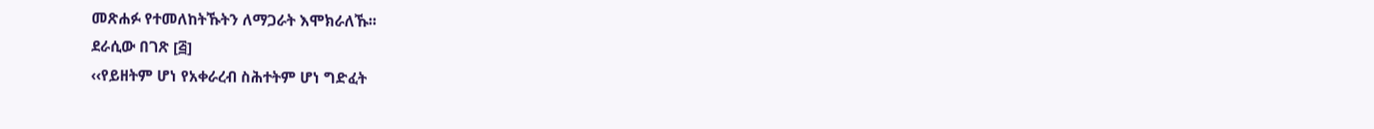መጽሐፉ የተመለከትኹትን ለማጋራት እሞክራለኹ፡፡
ደራሲው በገጽ [፭]
‹‹የይዘትም ሆነ የአቀራረብ ስሕተትም ሆነ ግድፈት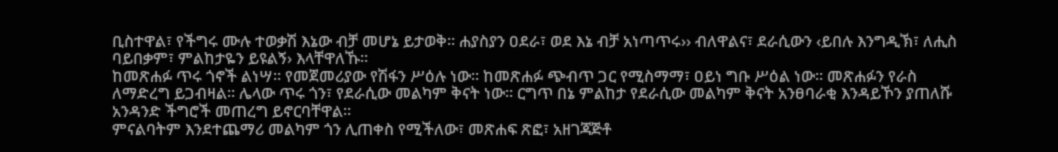ቢስተዋል፣ የችግሩ ሙሉ ተወቃሽ እኔው ብቻ መሆኔ ይታወቅ፡፡ ሐያስያን ዐደራ፣ ወደ እኔ ብቻ አነጣጥሩ›› ብለዋልና፣ ደራሲውን ‹ይበሉ እንግዲኽ፣ ለሒስ ባይበቃም፣ ምልከታዬን ይዩልኝ› እላቸዋለኹ፡፡
ከመጽሐፉ ጥሩ ጎኖች ልነሣ። የመጀመሪያው የሽፋን ሥዕሉ ነው። ከመጽሐፉ ጭብጥ ጋር የሚስማማ፣ ዐይነ ግቡ ሥዕል ነው፡፡ መጽሐፉን የራስ ለማድረግ ይጋብዛል፡፡ ሌላው ጥሩ ጎን፣ የደራሲው መልካም ቅናት ነው፡፡ ርግጥ በኔ ምልከታ የደራሲው መልካም ቅናት አንፀባራቂ እንዳይኾን ያጠለሹ አንዳንድ ችግሮች መጠረግ ይኖርባቸዋል፡፡
ምናልባትም እንደተጨማሪ መልካም ጎን ሊጠቀስ የሚችለው፣ መጽሐፍ ጽፎ፣ አዘገጃጅቶ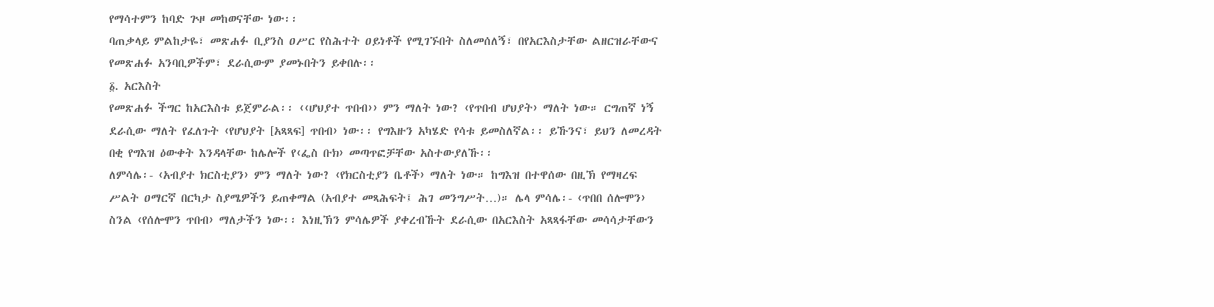የማሳተምን ከባድ ጕዞ መከወናቸው ነው፡፡
ባጠቃላይ ምልከታዬ፣ መጽሐፉ ቢያንስ ዐሥር የስሕተት ዐይነቶች የሚገኙበት ስለመሰለኝ፣ በየአርእስታቸው ልዘርዝራቸውና የመጽሐፉ አንባቢዎችም፣ ደራሲውም ያመኑበትን ይቀበሉ፡፡
፩. አርእስት
የመጽሐፉ ችግር ከአርእስቱ ይጀምራል፡፡ ‹‹ሆህያተ ጥበብ›› ምን ማለት ነው? ‹የጥበብ ሆህያት› ማለት ነው። ርግጠኛ ነኝ ደራሲው ማለት የፈለጉት ‹የሆህያት [አጻጻፍ] ጥበብ› ነው፡፡ የግእዙን አካሄድ የሳቱ ይመስለኛል፡፡ ይኹንና፣ ይህን ለመረዳት በቂ የግእዝ ዕውቀት እንዳላቸው ከሌሎች የ‹ፌስ ቡክ› መጣጥፎቻቸው አስተውያለኹ፡፡
ለምሳሌ፡- ‹አብያተ ክርስቲያን› ምን ማለት ነው? ‹የክርስቲያን ቤቶች› ማለት ነው። ከግእዝ በተዋሰው በዚኽ የማዛረፍ ሥልት ዐማርኛ በርካታ ስያሜዎችን ይጠቀማል (አብያተ መጻሕፍት፤ ሕገ መንግሥት…)። ሌላ ምሳሌ፡- ‹ጥበበ ሰሎሞን› ስንል ‹የሰሎሞን ጥበብ› ማለታችን ነው፡፡ እነዚኽን ምሳሌዎች ያቀረብኹት ደራሲው በአርእስት አጻጻፋቸው መሳሳታቸውን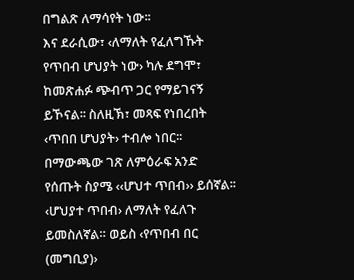በግልጽ ለማሳየት ነው፡፡
እና ደራሲው፣ ‹ለማለት የፈለግኹት የጥበብ ሆህያት ነው› ካሉ ደግሞ፣ ከመጽሐፉ ጭብጥ ጋር የማይገናኝ ይኾናል፡፡ ስለዚኽ፣ መጻፍ የነበረበት ‹ጥበበ ሆህያት› ተብሎ ነበር፡፡
በማውጫው ገጽ ለምዕራፍ አንድ የሰጡት ስያሜ ‹‹ሆህተ ጥበብ›› ይሰኛል፡፡ ‹ሆህያተ ጥበብ› ለማለት የፈለጉ ይመስለኛል። ወይስ ‹የጥበብ በር (መግቢያ)›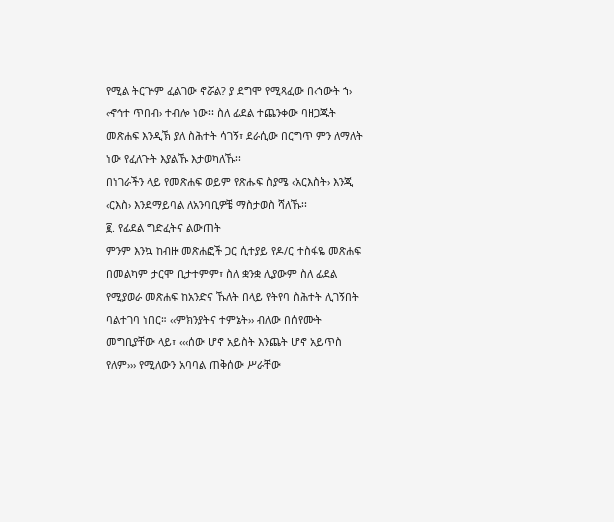የሚል ትርጕም ፈልገው ኖሯል? ያ ደግሞ የሚጻፈው በ‹ኀውት ኀ› ‹ኆኅተ ጥበብ› ተብሎ ነው፡፡ ስለ ፊደል ተጨንቀው ባዘጋጁት መጽሐፍ እንዲኽ ያለ ስሕተት ሳገኝ፣ ደራሲው በርግጥ ምን ለማለት ነው የፈለጉት እያልኹ እታወካለኹ፡፡
በነገራችን ላይ የመጽሐፍ ወይም የጽሑፍ ስያሜ ‹አርእስት› እንጂ ‹ርእስ› እንደማይባል ለአንባቢዎቼ ማስታወስ ሻለኹ፡፡
፪. የፊደል ግድፈትና ልውጠት
ምንም እንኳ ከብዙ መጽሐፎች ጋር ሲተያይ የዶ/ር ተስፋዬ መጽሐፍ በመልካም ታርሞ ቢታተምም፣ ስለ ቋንቋ ሊያውም ስለ ፊደል የሚያወራ መጽሐፍ ከአንድና ኹለት በላይ የትየባ ስሕተት ሊገኝበት ባልተገባ ነበር። ‹‹ምክንያትና ተምኔት›› ብለው በሰየሙት መግቢያቸው ላይ፣ ‹‹‹ሰው ሆኖ አይስት እንጨት ሆኖ አይጥስ የለም››› የሚለውን አባባል ጠቅሰው ሥራቸው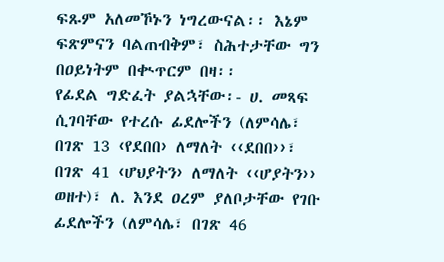ፍጹም አለመኾኑን ነግረውናል፡፡ እኔም ፍጽምናን ባልጠብቅም፣ ስሕተታቸው ግን በዐይነትም በቊጥርም በዛ፡፡
የፊደል ግድፈት ያልኋቸው፡- ሀ. መጻፍ ሲገባቸው የተረሱ ፊደሎችን (ለምሳሌ፣ በገጽ 13 ‹የደበበ› ለማለት ‹‹ደበበ››፣ በገጽ 41 ‹ሆህያትን› ለማለት ‹‹ሆያትን›› ወዘተ)፣ ለ. እንደ ዐረም ያለቦታቸው የገቡ ፊደሎችን (ለምሳሌ፣ በገጽ 46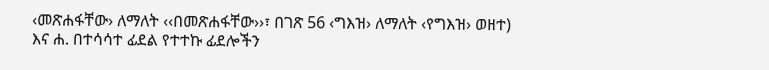‹መጽሐፋቸው› ለማለት ‹‹በመጽሐፋቸው››፣ በገጽ 56 ‹ግእዝ› ለማለት ‹የግእዝ› ወዘተ) እና ሐ. በተሳሳተ ፊደል የተተኩ ፊደሎችን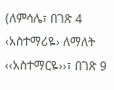(ለምሳሌ፣ በገጽ 4 ‹አስተማሪዬ› ለማለት ‹‹አስተማርዬ››፣ በገጽ 9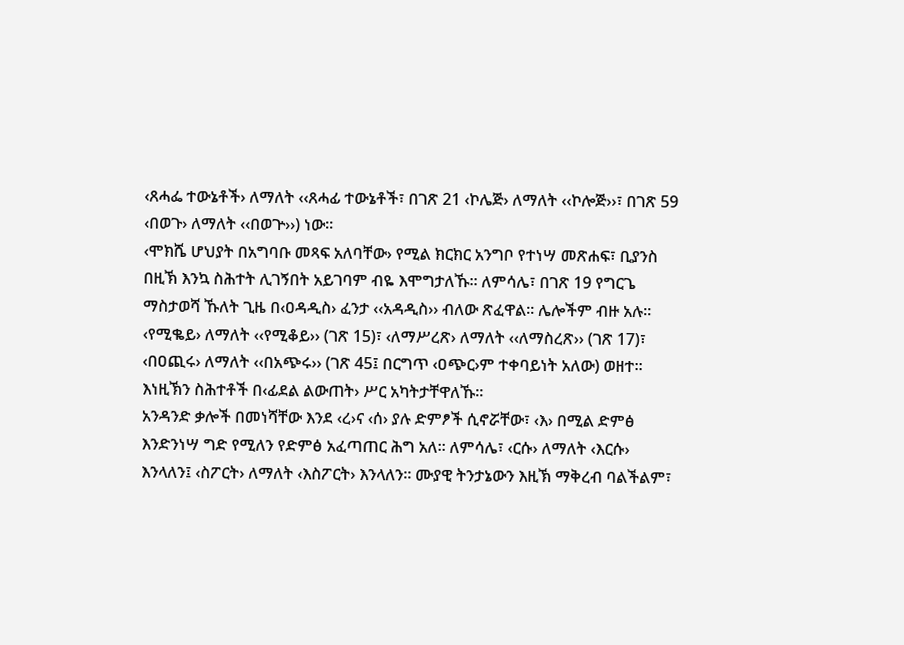‹ጸሓፌ ተውኔቶች› ለማለት ‹‹ጸሓፊ ተውኔቶች፣ በገጽ 21 ‹ኮሌጅ› ለማለት ‹‹ኮሎጅ››፣ በገጽ 59 ‹በወጉ› ለማለት ‹‹በወጕ››) ነው፡፡
‹ሞክሼ ሆህያት በአግባቡ መጻፍ አለባቸው› የሚል ክርክር አንግቦ የተነሣ መጽሐፍ፣ ቢያንስ በዚኽ እንኳ ስሕተት ሊገኝበት አይገባም ብዬ እሞግታለኹ፡፡ ለምሳሌ፣ በገጽ 19 የግርጌ ማስታወሻ ኹለት ጊዜ በ‹ዐዳዲስ› ፈንታ ‹‹አዳዲስ›› ብለው ጽፈዋል፡፡ ሌሎችም ብዙ አሉ፡፡ ‹የሚቈይ› ለማለት ‹‹የሚቆይ›› (ገጽ 15)፣ ‹ለማሥረጽ› ለማለት ‹‹ለማስረጽ›› (ገጽ 17)፣ ‹በዐጪሩ› ለማለት ‹‹በአጭሩ›› (ገጽ 45፤ በርግጥ ‹ዐጭር›ም ተቀባይነት አለው) ወዘተ። እነዚኽን ስሕተቶች በ‹ፊደል ልውጠት› ሥር አካትታቸዋለኹ፡፡
አንዳንድ ቃሎች በመነሻቸው እንደ ‹ረ›ና ‹ሰ› ያሉ ድምፆች ሲኖሯቸው፣ ‹እ› በሚል ድምፅ እንድንነሣ ግድ የሚለን የድምፅ አፈጣጠር ሕግ አለ፡፡ ለምሳሌ፣ ‹ርሱ› ለማለት ‹እርሱ› እንላለን፤ ‹ስፖርት› ለማለት ‹እስፖርት› እንላለን፡፡ ሙያዊ ትንታኔውን እዚኽ ማቅረብ ባልችልም፣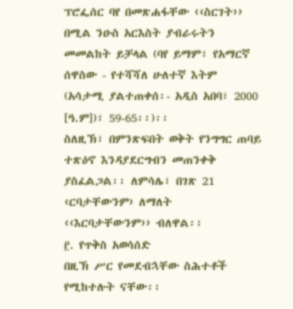ፕሮፌሰር ባየ በመጽሐፋቸው ‹‹ስርገት›› በሚል ንዑስ አርእስት ያብራሩትን መመልከት ይቻላል (ባየ ይማም፣ የአማርኛ ሰዋስው - የተሻሻለ ሁለተኛ እትም (አሳታሚ ያልተጠቀሰ፡- አዲስ አበባ፣ 2000 [ዓ.ም])፣ 59-65፡፡)፡፡
ስለዚኽ፣ በምንጽፍበት ወቅት የንግግር ጠባይ ተጽዕኖ እንዳያደርግብን መጠንቀቅ ያስፈልጋል፡፡ ለምሳሌ፣ በገጽ 21 ‹ርባታቸውንም› ለማለት ‹‹እርባታቸውንም›› ብለዋል፡፡
፫. የጥቅስ አወሳሰድ
በዚኽ ሥር የመደብኋቸው ስሕተቶች የሚከተሉት ናቸው፡፡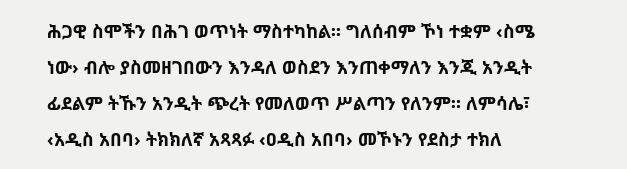ሕጋዊ ስሞችን በሕገ ወጥነት ማስተካከል፡፡ ግለሰብም ኾነ ተቋም ‹ስሜ ነው› ብሎ ያስመዘገበውን እንዳለ ወስደን እንጠቀማለን እንጂ አንዲት ፊደልም ትኹን አንዲት ጭረት የመለወጥ ሥልጣን የለንም። ለምሳሌ፣ ‹አዲስ አበባ› ትክክለኛ አጻጻፉ ‹ዐዲስ አበባ› መኾኑን የደስታ ተክለ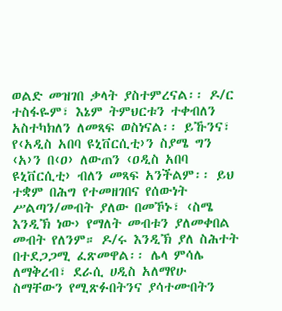ወልድ መዝገበ ቃላት ያስተምረናል፡፡ ዶ/ር ተስፋዬም፣ እኔም ትምህርቱን ተቀብለን አስተካክለን ለመጻፍ ወስነናል፡፡ ይኹንና፣ የ‹አዲስ አበባ ዩኒቨርሲቲ›ን ስያሜ ግን ‹አ›ን በ‹ዐ› ለውጠን ‹ዐዲስ አበባ ዩኒቨርሲቲ› ብለን መጻፍ አንችልም፡፡ ይህ ተቋም በሕግ የተመዘገበና የሰውነት ሥልጣን/መብት ያለው በመኾኑ፣ ‹ስሜ እንዲኽ ነው› የማለት መብቱን ያለመቀበል መብት የለንም። ዶ/ሩ እንዲኽ ያለ ስሕተት በተደጋጋሚ ፈጽመዋል፡፡ ሌላ ምሳሌ ለማቅረብ፣ ደራሲ ሀዲስ አለማየሁ ስማቸውን የሚጽፉበትንና ያሳተሙበትን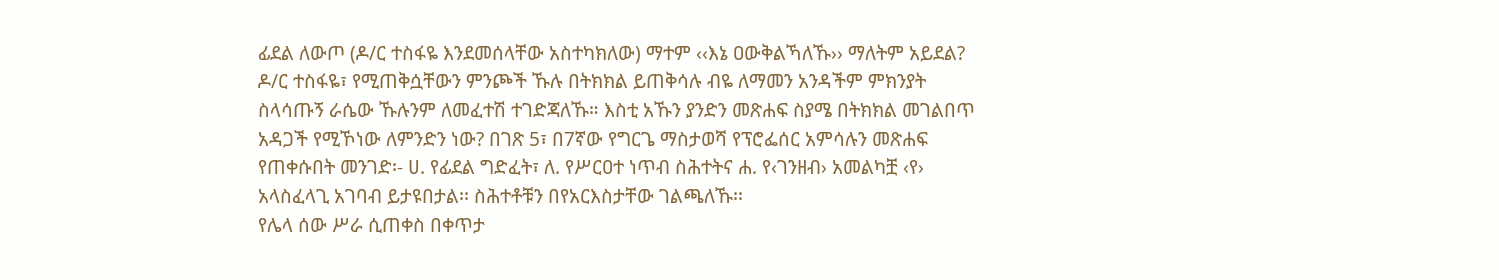ፊደል ለውጦ (ዶ/ር ተስፋዬ እንደመሰላቸው አስተካክለው) ማተም ‹‹እኔ ዐውቅልኻለኹ›› ማለትም አይደል?
ዶ/ር ተስፋዬ፣ የሚጠቅሷቸውን ምንጮች ኹሉ በትክክል ይጠቅሳሉ ብዬ ለማመን አንዳችም ምክንያት ስላሳጡኝ ራሴው ኹሉንም ለመፈተሽ ተገድጃለኹ። እስቲ አኹን ያንድን መጽሐፍ ስያሜ በትክክል መገልበጥ አዳጋች የሚኾነው ለምንድን ነው? በገጽ 5፣ በ7ኛው የግርጌ ማስታወሻ የፕሮፌሰር አምሳሉን መጽሐፍ የጠቀሱበት መንገድ፡- ሀ. የፊደል ግድፈት፣ ለ. የሥርዐተ ነጥብ ስሕተትና ሐ. የ‹ገንዘብ› አመልካቿ ‹የ› አላስፈላጊ አገባብ ይታዩበታል፡፡ ስሕተቶቹን በየአርእስታቸው ገልጫለኹ፡፡
የሌላ ሰው ሥራ ሲጠቀስ በቀጥታ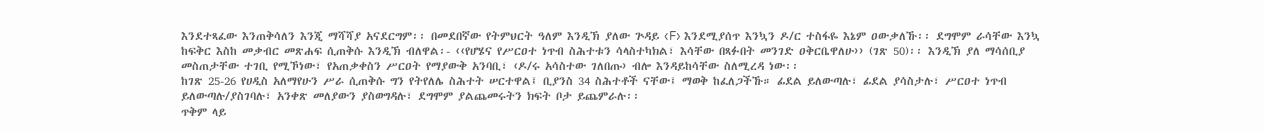እንደተጻፈው እንጠቅሳለን እንጂ ማሻሻያ አናደርግም፡፡ በመደበኛው የትምህርት ዓለም እንዲኽ ያለው ጕዳይ ‹F› እንደሚያሰጥ እንኳን ዶ/ር ተስፋዬ እኔም ዐውቃለኹ፡፡ ደግሞም ራሳቸው እንኳ ከፍቅር እስከ መቃብር መጽሐፍ ሲጠቅሱ እንዲኽ ብለዋል፡- ‹‹የሆሄና የሥርዐተ ነጥብ ስሕተቱን ሳላስተካክል፣ እሳቸው በጻፉበት መንገድ ዐቅርቤዋለሁ›› (ገጽ 50)፡፡ እንዲኽ ያለ ማሳሰቢያ መስጠታቸው ተገቢ የሚኾነው፣ የአጠቃቀስን ሥርዐት የማያውቅ አንባቢ፣ ‹ዶ/ሩ አሳስተው ገለበጡ› ብሎ እንዳይከሳቸው ስለሚረዳ ነው፡፡
ከገጽ 25-26 የሀዲስ አለማየሁን ሥራ ሲጠቅሱ ግን የትየለሌ ስሕተት ሠርተዋል፤ ቢያንስ 34 ስሕተቶች ናቸው፤ ማወቅ ከፈለጋችኹ። ፊደል ይለውጣሉ፣ ፊደል ያሳስታሉ፣ ሥርዐተ ነጥብ ይለውጣሉ/ያስገባሉ፣ አንቀጽ መለያውን ያስወግዳሉ፣ ደግሞም ያልጨመሩትን ክፍት ቦታ ይጨምራሉ፡፡
ጥቅም ላይ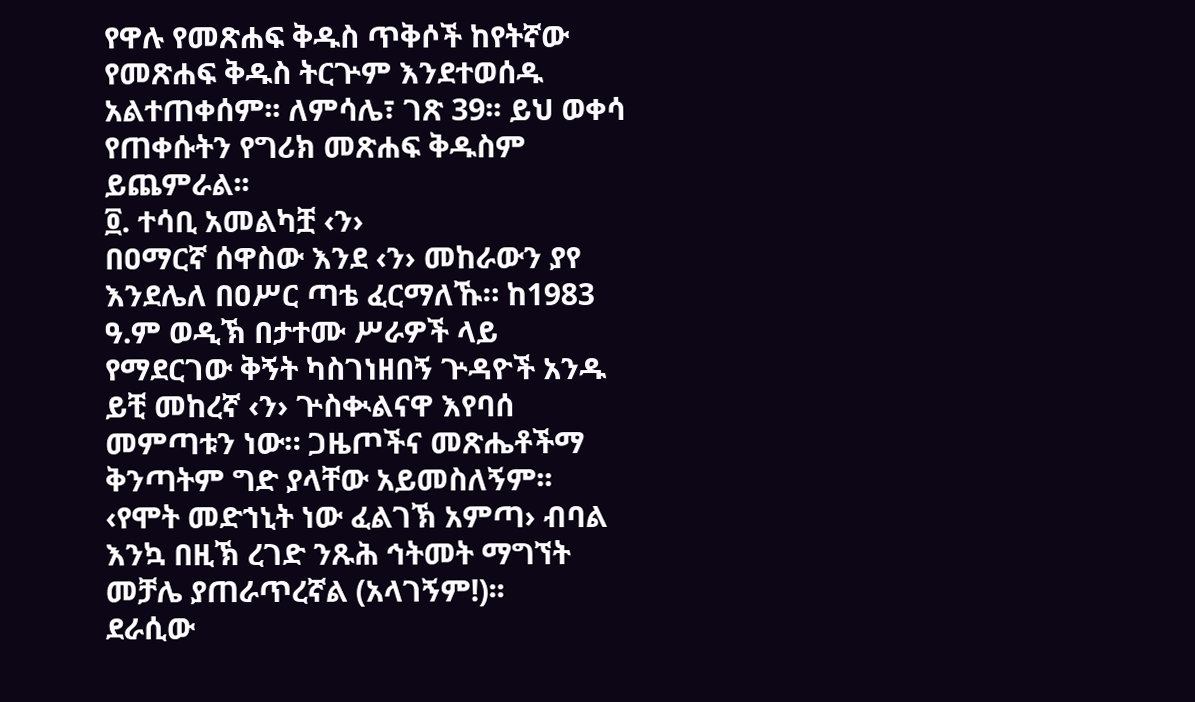የዋሉ የመጽሐፍ ቅዱስ ጥቅሶች ከየትኛው የመጽሐፍ ቅዱስ ትርጕም እንደተወሰዱ አልተጠቀሰም፡፡ ለምሳሌ፣ ገጽ 39፡፡ ይህ ወቀሳ የጠቀሱትን የግሪክ መጽሐፍ ቅዱስም ይጨምራል፡፡
፬. ተሳቢ አመልካቿ ‹ን›
በዐማርኛ ሰዋስው እንደ ‹ን› መከራውን ያየ እንደሌለ በዐሥር ጣቴ ፈርማለኹ። ከ1983 ዓ.ም ወዲኽ በታተሙ ሥራዎች ላይ የማደርገው ቅኝት ካስገነዘበኝ ጕዳዮች አንዱ ይቺ መከረኛ ‹ን› ጕስቊልናዋ እየባሰ መምጣቱን ነው። ጋዜጦችና መጽሔቶችማ ቅንጣትም ግድ ያላቸው አይመስለኝም፡፡ ‹የሞት መድኀኒት ነው ፈልገኽ አምጣ› ብባል እንኳ በዚኽ ረገድ ንጹሕ ኅትመት ማግኘት መቻሌ ያጠራጥረኛል (አላገኝም!)፡፡
ደራሲው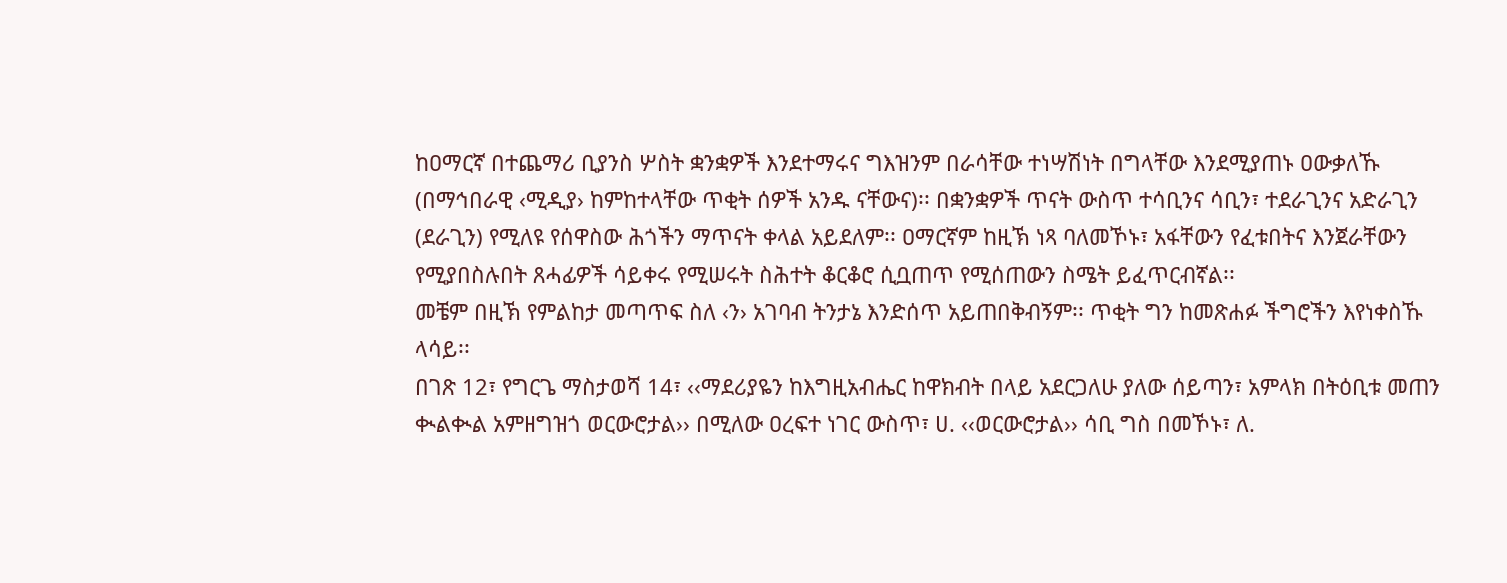ከዐማርኛ በተጨማሪ ቢያንስ ሦስት ቋንቋዎች እንደተማሩና ግእዝንም በራሳቸው ተነሣሽነት በግላቸው እንደሚያጠኑ ዐውቃለኹ (በማኅበራዊ ‹ሚዲያ› ከምከተላቸው ጥቂት ሰዎች አንዱ ናቸውና)፡፡ በቋንቋዎች ጥናት ውስጥ ተሳቢንና ሳቢን፣ ተደራጊንና አድራጊን (ደራጊን) የሚለዩ የሰዋስው ሕጎችን ማጥናት ቀላል አይደለም፡፡ ዐማርኛም ከዚኽ ነጻ ባለመኾኑ፣ አፋቸውን የፈቱበትና እንጀራቸውን የሚያበስሉበት ጸሓፊዎች ሳይቀሩ የሚሠሩት ስሕተት ቆርቆሮ ሲቧጠጥ የሚሰጠውን ስሜት ይፈጥርብኛል፡፡
መቼም በዚኽ የምልከታ መጣጥፍ ስለ ‹ን› አገባብ ትንታኔ እንድሰጥ አይጠበቅብኝም፡፡ ጥቂት ግን ከመጽሐፉ ችግሮችን እየነቀስኹ ላሳይ፡፡
በገጽ 12፣ የግርጌ ማስታወሻ 14፣ ‹‹ማደሪያዬን ከእግዚአብሔር ከዋክብት በላይ አደርጋለሁ ያለው ሰይጣን፣ አምላክ በትዕቢቱ መጠን ቊልቊል አምዘግዝጎ ወርውሮታል›› በሚለው ዐረፍተ ነገር ውስጥ፣ ሀ. ‹‹ወርውሮታል›› ሳቢ ግስ በመኾኑ፣ ለ.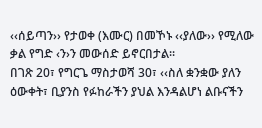‹‹ሰይጣን›› የታወቀ (እሙር) በመኾኑ ‹‹ያለው›› የሚለው ቃል የግድ ‹ን›ን መውሰድ ይኖርበታል፡፡
በገጽ 20፣ የግርጌ ማስታወሻ 30፣ ‹‹ስለ ቋንቋው ያለን ዕውቀት፣ ቢያንስ የፉከራችን ያህል እንዳልሆነ ልቡናችን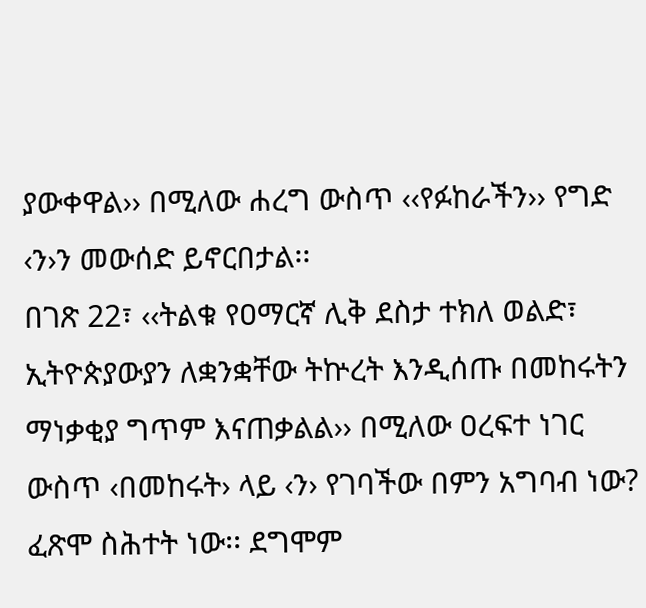ያውቀዋል›› በሚለው ሐረግ ውስጥ ‹‹የፉከራችን›› የግድ ‹ን›ን መውሰድ ይኖርበታል፡፡
በገጽ 22፣ ‹‹ትልቁ የዐማርኛ ሊቅ ደስታ ተክለ ወልድ፣ ኢትዮጵያውያን ለቋንቋቸው ትኵረት እንዲሰጡ በመከሩትን ማነቃቂያ ግጥም እናጠቃልል›› በሚለው ዐረፍተ ነገር ውስጥ ‹በመከሩት› ላይ ‹ን› የገባችው በምን አግባብ ነው? ፈጽሞ ስሕተት ነው፡፡ ደግሞም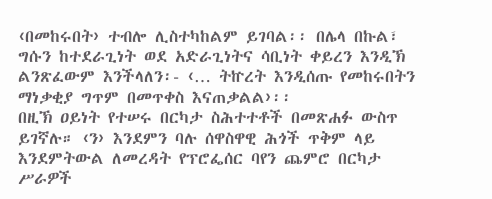‹በመከሩበት› ተብሎ ሊስተካከልም ይገባል፡፡ በሌላ በኩል፣ ግሱን ከተደራጊነት ወደ አድራጊነትና ሳቢነት ቀይረን እንዲኽ ልንጽፈውም እንችላለን፡- ‹… ትኵረት እንዲሰጡ የመከሩበትን ማነቃቂያ ግጥም በመጥቀስ እናጠቃልል›፡፡
በዚኽ ዐይነት የተሠሩ በርካታ ስሕተተቶች በመጽሐፉ ውስጥ ይገኛሉ። ‹ን› እንደምን ባሉ ሰዋስዋዊ ሕጎች ጥቅም ላይ እንደምትውል ለመረዳት የፕሮፌሰር ባየን ጨምሮ በርካታ ሥራዎች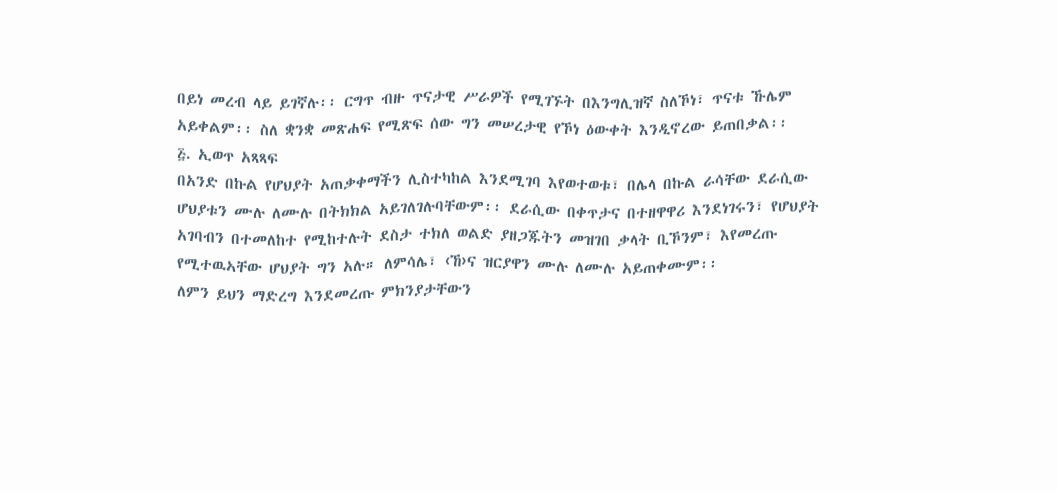በይነ መረብ ላይ ይገኛሉ፡፡ ርግጥ ብዙ ጥናታዊ ሥራዎች የሚገኙት በእንግሊዝኛ ስለኾነ፣ ጥናቱ ኹሌም አይቀልም፡፡ ስለ ቋንቋ መጽሐፍ የሚጽፍ ሰው ግን መሠረታዊ የኾነ ዕውቀት እንዲኖረው ይጠበቃል፡፡
፭. ኢወጥ አጻጻፍ
በአንድ በኩል የሆህያት አጠቃቀማችን ሊስተካከል እንደሚገባ እየወተወቱ፣ በሌላ በኩል ራሳቸው ደራሲው ሆህያቱን ሙሉ ለሙሉ በትክክል አይገለገሉባቸውም፡፡ ደራሲው በቀጥታና በተዘዋዋሪ እንደነገሩን፣ የሆህያት አገባብን በተመለከተ የሚከተሉት ደስታ ተክለ ወልድ ያዘጋጁትን መዝገበ ቃላት ቢኾንም፣ እየመረጡ የሚተዉኣቸው ሆህያት ግን አሉ። ለምሳሌ፣ ‹ኸ›ና ዝርያዋን ሙሉ ለሙሉ አይጠቀሙም፡፡
ለምን ይህን ማድረግ እንደመረጡ ምክንያታቸውን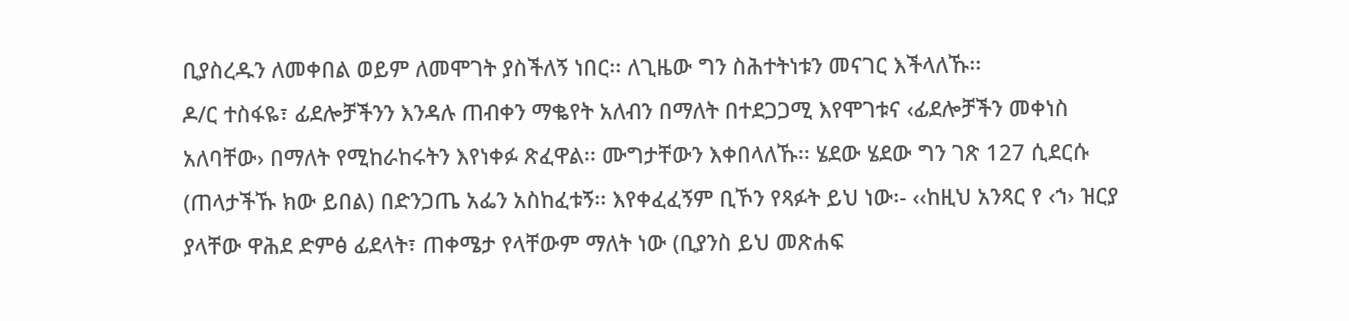ቢያስረዱን ለመቀበል ወይም ለመሞገት ያስችለኝ ነበር፡፡ ለጊዜው ግን ስሕተትነቱን መናገር እችላለኹ፡፡
ዶ/ር ተስፋዬ፣ ፊደሎቻችንን እንዳሉ ጠብቀን ማቈየት አለብን በማለት በተደጋጋሚ እየሞገቱና ‹ፊደሎቻችን መቀነስ አለባቸው› በማለት የሚከራከሩትን እየነቀፉ ጽፈዋል፡፡ ሙግታቸውን እቀበላለኹ፡፡ ሄደው ሄደው ግን ገጽ 127 ሲደርሱ (ጠላታችኹ ክው ይበል) በድንጋጤ አፌን አስከፈቱኝ፡፡ እየቀፈፈኝም ቢኾን የጻፉት ይህ ነው፡- ‹‹ከዚህ አንጻር የ ‹ኀ› ዝርያ ያላቸው ዋሕደ ድምፅ ፊደላት፣ ጠቀሜታ የላቸውም ማለት ነው (ቢያንስ ይህ መጽሐፍ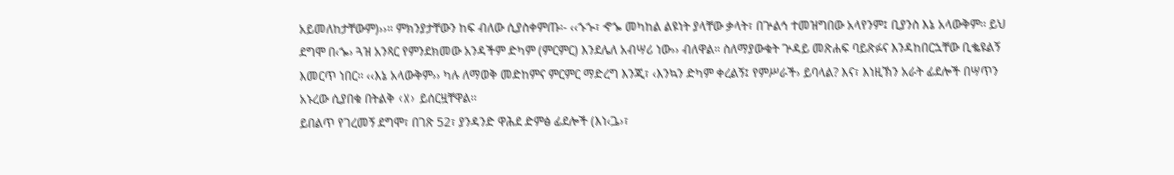አይመለከታቸውም)››። ምክንያታቸውን ከፍ ብለው ሲያስቀምጡ፡- ‹‹ኁኍ፣ ኆኈ መካከል ልዩነት ያላቸው ቃላት፣ በጕልኅ ተመዝግበው አላየንም፤ ቢያንስ እኔ አላውቅም፡፡ ይህ ደግሞ በ‹ኈ› ጓዝ አንጻር የምንደክመው አንዳችም ድካም (ምርምር) እንደሌለ አብሣሪ ነው›› ብለዋል። ስለማያውቁት ጕዳይ መጽሐፍ ባይጽፉና እንዳከበርኋቸው ቢቈዩልኝ እመርጥ ነበር፡፡ ‹‹እኔ አላውቅም›› ካሉ ለማወቅ መድከምና ምርምር ማድረግ እንጂ፣ ‹እንኳን ድካም ቀረልኝ፤ የምሥራች› ይባላል? እና፣ እነዚኽን አራት ፊደሎች በሣጥን አኑረው ሲያበቁ በትልቅ ‹X› ይሰርዟቸዋል፡፡
ይበልጥ የገረመኝ ደግሞ፣ በገጽ 52፣ ያንዳንድ ዋሕደ ድምፅ ፊደሎች (እነ‹ጔ›፣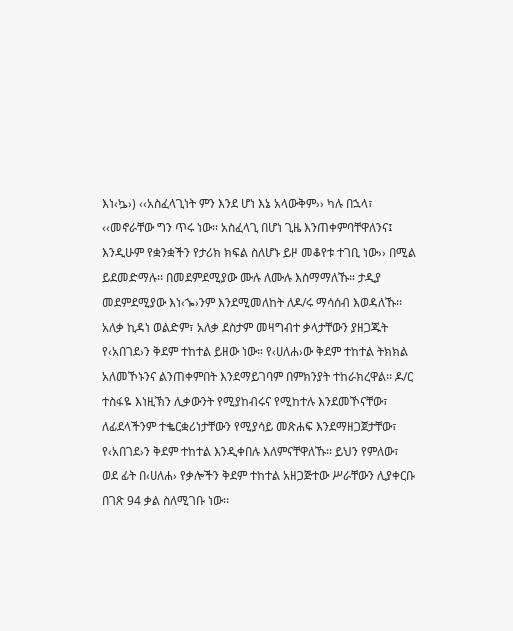እነ‹ኴ›) ‹‹አስፈላጊነት ምን እንደ ሆነ እኔ አላውቅም›› ካሉ በኋላ፣ ‹‹መኖራቸው ግን ጥሩ ነው፡፡ አስፈላጊ በሆነ ጊዜ እንጠቀምባቸዋለንና፤ እንዲሁም የቋንቋችን የታሪክ ክፍል ስለሆኑ ይዞ መቆየቱ ተገቢ ነው›› በሚል ይደመድማሉ፡፡ በመደምደሚያው ሙሉ ለሙሉ እስማማለኹ። ታዲያ መደምደሚያው እነ‹ኈ›ንም እንደሚመለከት ለዶ/ሩ ማሳሰብ እወዳለኹ፡፡
አለቃ ኪዳነ ወልድም፣ አለቃ ደስታም መዛግብተ ቃላታቸውን ያዘጋጁት የ‹አበገደ›ን ቅደም ተከተል ይዘው ነው። የ‹ሀለሐ›ው ቅደም ተከተል ትክክል አለመኾኑንና ልንጠቀምበት እንደማይገባም በምክንያት ተከራክረዋል፡፡ ዶ/ር ተስፋዬ እነዚኽን ሊቃውንት የሚያከብሩና የሚከተሉ እንደመኾናቸው፣ ለፊደላችንም ተቈርቋሪነታቸውን የሚያሳይ መጽሐፍ እንደማዘጋጀታቸው፣ የ‹አበገደ›ን ቅደም ተከተል እንዲቀበሉ እለምናቸዋለኹ፡፡ ይህን የምለው፣ ወደ ፊት በ‹ሀለሐ› የቃሎችን ቅደም ተከተል አዘጋጅተው ሥራቸውን ሊያቀርቡ በገጽ 94 ቃል ስለሚገቡ ነው፡፡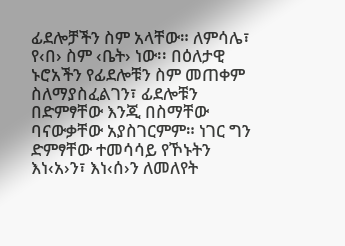ፊደሎቻችን ስም አላቸው። ለምሳሌ፣ የ‹በ› ስም ‹ቤት› ነው፡፡ በዕለታዊ ኑሮአችን የፊደሎቹን ስም መጠቀም ስለማያስፈልገን፣ ፊደሎቹን በድምፃቸው እንጂ በስማቸው ባናውቃቸው አያስገርምም። ነገር ግን ድምፃቸው ተመሳሳይ የኾኑትን እነ‹አ›ን፣ እነ‹ሰ›ን ለመለየት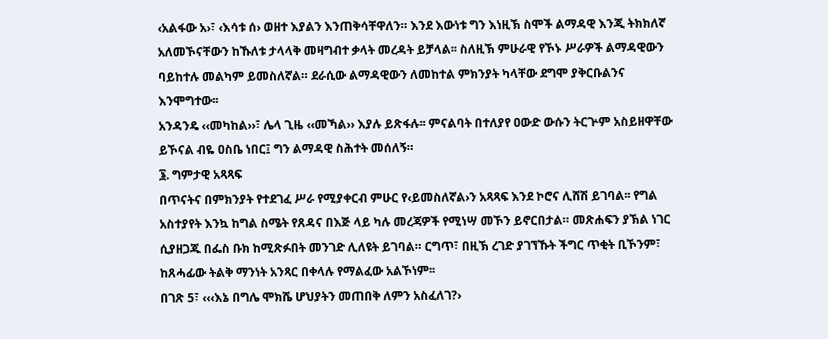‹አልፋው አ›፣ ‹እሳቱ ሰ› ወዘተ እያልን እንጠቅሳቸዋለን። እንደ እውነቱ ግን እነዚኽ ስሞች ልማዳዊ እንጂ ትክክለኛ አለመኾናቸውን ከኹለቱ ታላላቅ መዛግብተ ቃላት መረዳት ይቻላል፡፡ ስለዚኽ ምሁራዊ የኾኑ ሥራዎች ልማዳዊውን ባይከተሉ መልካም ይመስለኛል። ደራሲው ልማዳዊውን ለመከተል ምክንያት ካላቸው ደግሞ ያቅርቡልንና እንሞግተው፡፡
አንዳንዴ ‹‹መካከል››፣ ሌላ ጊዜ ‹‹መኻል›› እያሉ ይጽፋሉ፡፡ ምናልባት በተለያየ ዐውድ ውሱን ትርጕም አስይዘዋቸው ይኾናል ብዬ ዐስቤ ነበር፤ ግን ልማዳዊ ስሕተት መሰለኝ።
፮. ግምታዊ አጻጻፍ
በጥናትና በምክንያት የተደገፈ ሥራ የሚያቀርብ ምሁር የ‹ይመስለኛል›ን አጻጻፍ እንደ ኮሮና ሊሸሽ ይገባል፡፡ የግል አስተያየት እንኳ ከግል ስሜት የጸዳና በእጅ ላይ ካሉ መረጃዎች የሚነሣ መኾን ይኖርበታል። መጽሐፍን ያኽል ነገር ሲያዘጋጁ በፌስ ቡክ ከሚጽፉበት መንገድ ሊለዩት ይገባል። ርግጥ፣ በዚኽ ረገድ ያገኘኹት ችግር ጥቂት ቢኾንም፣ ከጸሓፊው ትልቅ ማንነት አንጻር በቀላሉ የማልፈው አልኾነም፡፡
በገጽ 5፣ ‹‹‹እኔ በግሌ ሞክሼ ሆህያትን መጠበቅ ለምን አስፈለገ?›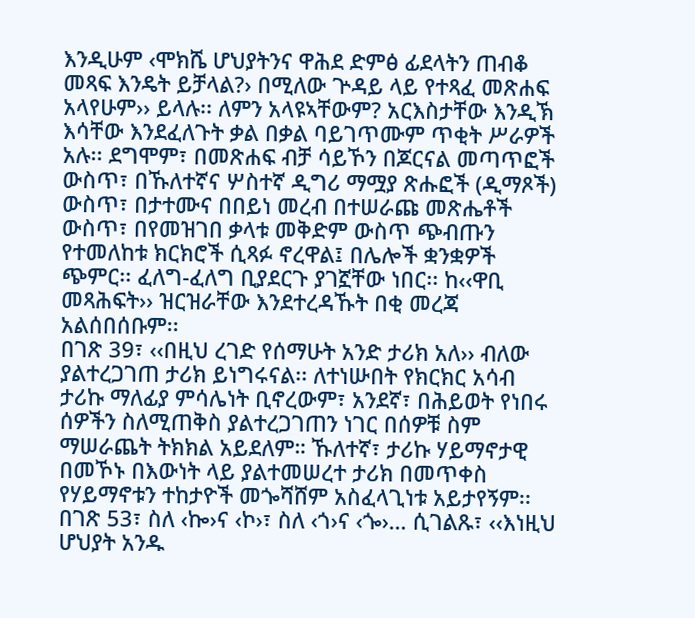እንዲሁም ‹ሞክሼ ሆህያትንና ዋሕደ ድምፅ ፊደላትን ጠብቆ መጻፍ እንዴት ይቻላል?› በሚለው ጕዳይ ላይ የተጻፈ መጽሐፍ አላየሁም›› ይላሉ፡፡ ለምን አላዩኣቸውም? አርእስታቸው እንዲኽ እሳቸው እንደፈለጉት ቃል በቃል ባይገጥሙም ጥቂት ሥራዎች አሉ፡፡ ደግሞም፣ በመጽሐፍ ብቻ ሳይኾን በጆርናል መጣጥፎች ውስጥ፣ በኹለተኛና ሦስተኛ ዲግሪ ማሟያ ጽሑፎች (ዲማጾች) ውስጥ፣ በታተሙና በበይነ መረብ በተሠራጩ መጽሔቶች ውስጥ፣ በየመዝገበ ቃላቱ መቅድም ውስጥ ጭብጡን የተመለከቱ ክርክሮች ሲጻፉ ኖረዋል፤ በሌሎች ቋንቋዎች ጭምር፡፡ ፈለግ-ፈለግ ቢያደርጉ ያገኟቸው ነበር፡፡ ከ‹‹ዋቢ መጻሕፍት›› ዝርዝራቸው እንደተረዳኹት በቂ መረጃ አልሰበሰቡም፡፡
በገጽ 39፣ ‹‹በዚህ ረገድ የሰማሁት አንድ ታሪክ አለ›› ብለው ያልተረጋገጠ ታሪክ ይነግሩናል፡፡ ለተነሡበት የክርክር አሳብ ታሪኩ ማለፊያ ምሳሌነት ቢኖረውም፣ አንደኛ፣ በሕይወት የነበሩ ሰዎችን ስለሚጠቅስ ያልተረጋገጠን ነገር በሰዎቹ ስም ማሠራጨት ትክክል አይደለም። ኹለተኛ፣ ታሪኩ ሃይማኖታዊ በመኾኑ በእውነት ላይ ያልተመሠረተ ታሪክ በመጥቀስ የሃይማኖቱን ተከታዮች መጐሻሸም አስፈላጊነቱ አይታየኝም፡፡
በገጽ 53፣ ስለ ‹ኰ›ና ‹ኮ›፣ ስለ ‹ጎ›ና ‹ጐ›… ሲገልጹ፣ ‹‹እነዚህ ሆህያት አንዱ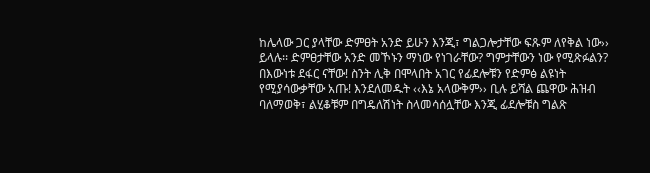ከሌላው ጋር ያላቸው ድምፀት አንድ ይሁን እንጂ፣ ግልጋሎታቸው ፍጹም ለየቅል ነው›› ይላሉ፡፡ ድምፀታቸው አንድ መኾኑን ማነው የነገራቸው? ግምታቸውን ነው የሚጽፉልን? በእውነቱ ደፋር ናቸው! ስንት ሊቅ በሞላበት አገር የፊደሎቹን የድምፅ ልዩነት የሚያሳውቃቸው አጡ! እንደለመዱት ‹‹እኔ አላውቅም›› ቢሉ ይሻል ጨዋው ሕዝብ ባለማወቅ፣ ልሂቆቹም በግዴለሽነት ስላመሳሰሏቸው እንጂ ፊደሎቹስ ግልጽ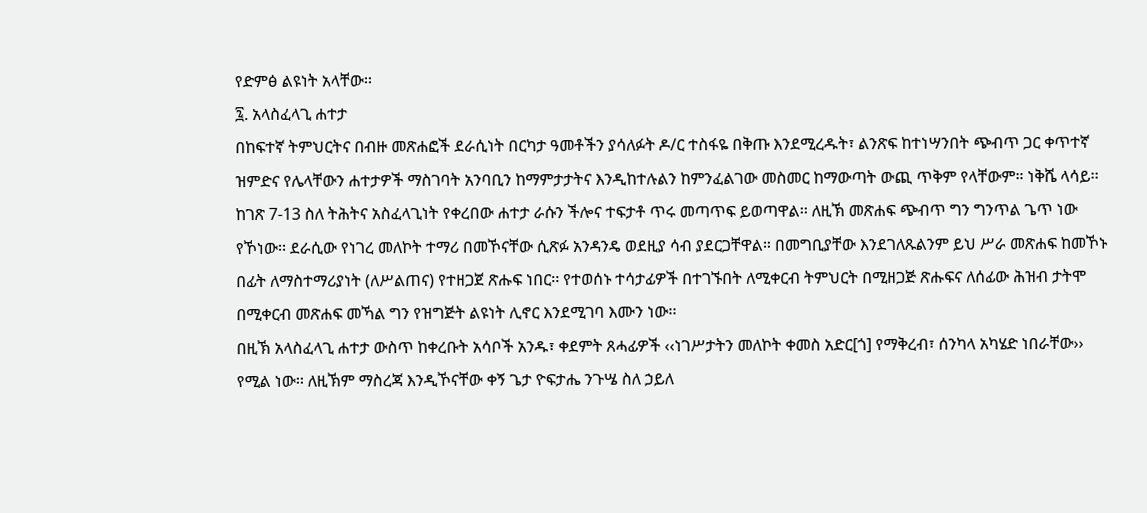የድምፅ ልዩነት አላቸው፡፡
፯. አላስፈላጊ ሐተታ
በከፍተኛ ትምህርትና በብዙ መጽሐፎች ደራሲነት በርካታ ዓመቶችን ያሳለፉት ዶ/ር ተስፋዬ በቅጡ እንደሚረዱት፣ ልንጽፍ ከተነሣንበት ጭብጥ ጋር ቀጥተኛ ዝምድና የሌላቸውን ሐተታዎች ማስገባት አንባቢን ከማምታታትና እንዲከተሉልን ከምንፈልገው መስመር ከማውጣት ውጪ ጥቅም የላቸውም። ነቅሼ ላሳይ፡፡
ከገጽ 7-13 ስለ ትሕትና አስፈላጊነት የቀረበው ሐተታ ራሱን ችሎና ተፍታቶ ጥሩ መጣጥፍ ይወጣዋል፡፡ ለዚኽ መጽሐፍ ጭብጥ ግን ግንጥል ጌጥ ነው የኾነው፡፡ ደራሲው የነገረ መለኮት ተማሪ በመኾናቸው ሲጽፉ አንዳንዴ ወደዚያ ሳብ ያደርጋቸዋል። በመግቢያቸው እንደገለጹልንም ይህ ሥራ መጽሐፍ ከመኾኑ በፊት ለማስተማሪያነት (ለሥልጠና) የተዘጋጀ ጽሑፍ ነበር፡፡ የተወሰኑ ተሳታፊዎች በተገኙበት ለሚቀርብ ትምህርት በሚዘጋጅ ጽሑፍና ለሰፊው ሕዝብ ታትሞ በሚቀርብ መጽሐፍ መኻል ግን የዝግጅት ልዩነት ሊኖር እንደሚገባ እሙን ነው፡፡
በዚኽ አላስፈላጊ ሐተታ ውስጥ ከቀረቡት አሳቦች አንዱ፣ ቀደምት ጸሓፊዎች ‹‹ነገሥታትን መለኮት ቀመስ አድር[ጎ] የማቅረብ፣ ሰንካላ አካሄድ ነበራቸው›› የሚል ነው፡፡ ለዚኽም ማስረጃ እንዲኾናቸው ቀኝ ጌታ ዮፍታሔ ንጉሤ ስለ ኃይለ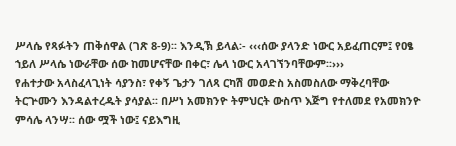ሥላሴ የጻፉትን ጠቅሰዋል (ገጽ 8-9)፡፡ እንዲኽ ይላል፡- ‹‹‹ሰው ያላንድ ነውር አይፈጠርም፤ የዐፄ ኀይለ ሥላሴ ነውራቸው ሰው ከመሆናቸው በቀር፣ ሌላ ነውር አላገኘንባቸውም፡፡›››
የሐተታው አላስፈላጊነት ሳያንስ፣ የቀኝ ጌታን ገለጻ ርካሽ መወድስ አስመስለው ማቅረባቸው ትርጕሙን እንዳልተረዱት ያሳያል፡፡ በሥነ አመክንዮ ትምህርት ውስጥ እጅግ የተለመደ የአመክንዮ ምሳሌ ላንሣ፡፡ ሰው ሟች ነው፤ ናይእግዚ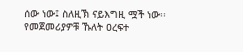ሰው ነው፤ ስለዚኽ ናይእግዚ ሟች ነው፡፡ የመጀመሪያዎቹ ኹለት ዐረፍተ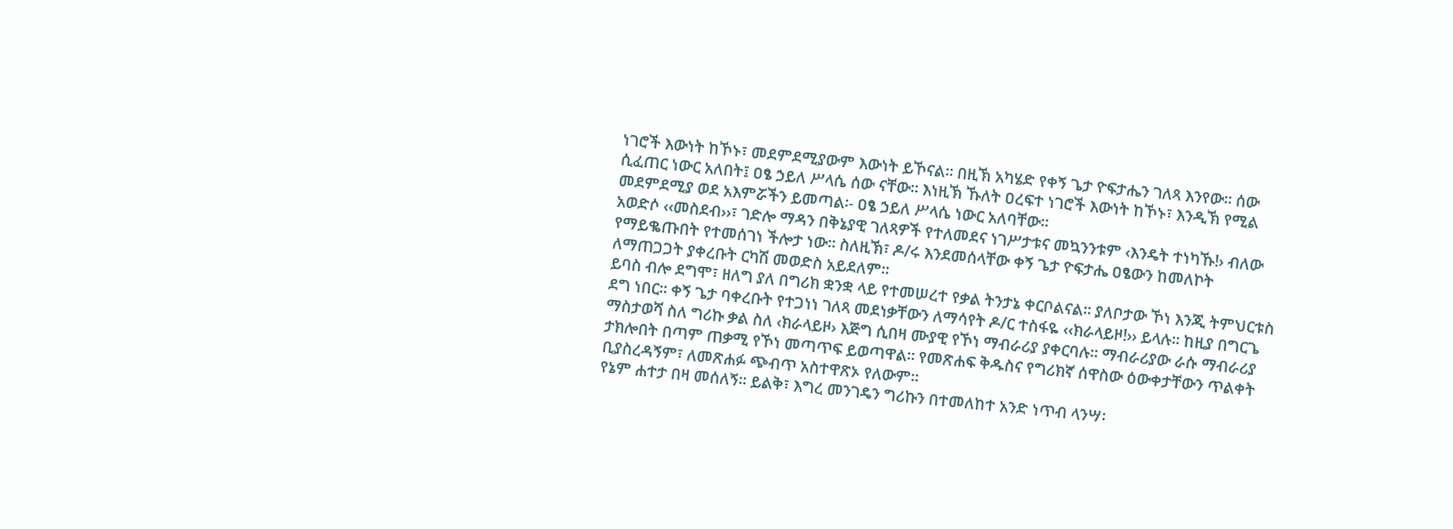ነገሮች እውነት ከኾኑ፣ መደምደሚያውም እውነት ይኾናል፡፡ በዚኽ አካሄድ የቀኝ ጌታ ዮፍታሔን ገለጻ እንየው። ሰው ሲፈጠር ነውር አለበት፤ ዐፄ ኃይለ ሥላሴ ሰው ናቸው፡፡ እነዚኽ ኹለት ዐረፍተ ነገሮች እውነት ከኾኑ፣ እንዲኽ የሚል መደምደሚያ ወደ አእምሯችን ይመጣል፡- ዐፄ ኃይለ ሥላሴ ነውር አለባቸው፡፡
አወድሶ ‹‹መስደብ››፣ ገድሎ ማዳን በቅኔያዊ ገለጻዎች የተለመደና ነገሥታቱና መኳንንቱም ‹እንዴት ተነካኹ!› ብለው የማይቈጡበት የተመሰገነ ችሎታ ነው። ስለዚኽ፣ ዶ/ሩ እንደመሰላቸው ቀኝ ጌታ ዮፍታሔ ዐፄውን ከመለኮት ለማጠጋጋት ያቀረቡት ርካሽ መወድስ አይደለም፡፡
ይባስ ብሎ ደግሞ፣ ዘለግ ያለ በግሪክ ቋንቋ ላይ የተመሠረተ የቃል ትንታኔ ቀርቦልናል። ያለቦታው ኾነ እንጂ ትምህርቱስ ደግ ነበር፡፡ ቀኝ ጌታ ባቀረቡት የተጋነነ ገለጻ መደነቃቸውን ለማሳየት ዶ/ር ተስፋዬ ‹‹ክራላይዞ!›› ይላሉ። ከዚያ በግርጌ ማስታወሻ ስለ ግሪኩ ቃል ስለ ‹ክራላይዞ› እጅግ ሲበዛ ሙያዊ የኾነ ማብራሪያ ያቀርባሉ፡፡ ማብራሪያው ራሱ ማብራሪያ ታክሎበት በጣም ጠቃሚ የኾነ መጣጥፍ ይወጣዋል፡፡ የመጽሐፍ ቅዱስና የግሪክኛ ሰዋስው ዕውቀታቸውን ጥልቀት ቢያስረዳኝም፣ ለመጽሐፉ ጭብጥ አስተዋጽኦ የለውም፡፡
የኔም ሐተታ በዛ መሰለኝ፡፡ ይልቅ፣ እግረ መንገዴን ግሪኩን በተመለከተ አንድ ነጥብ ላንሣ፡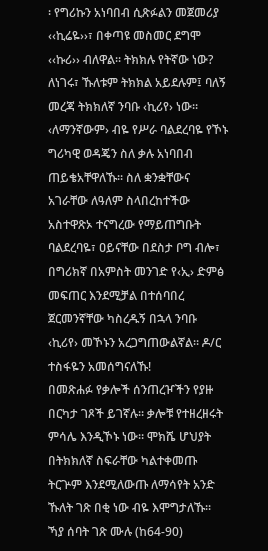፡ የግሪኩን አነባበብ ሲጽፉልን መጀመሪያ ‹‹ኪሬዬ››፣ በቀጣዩ መስመር ደግሞ ‹‹ኩሪ›› ብለዋል፡፡ ትክክሉ የትኛው ነው? ለነገሩ፣ ኹለቱም ትክክል አይደሉም፤ ባለኝ መረጃ ትክክለኛ ንባቡ ‹ኪሪየ› ነው። ‹ለማንኛውም› ብዬ የሥራ ባልደረባዬ የኾኑ ግሪካዊ ወዳጄን ስለ ቃሉ አነባበብ ጠይቄአቸዋለኹ፡፡ ስለ ቋንቋቸውና አገራቸው ለዓለም ስላበረከተችው አስተዋጽኦ ተናግረው የማይጠግቡት ባልደረባዬ፣ ዐይናቸው በደስታ ቦግ ብሎ፣ በግሪክኛ በአምስት መንገድ የ‹ኢ› ድምፅ መፍጠር እንደሚቻል በተሰባበረ ጀርመንኛቸው ካስረዱኝ በኋላ ንባቡ ‹ኪሪየ› መኾኑን አረጋግጠውልኛል፡፡ ዶ/ር ተስፋዬን አመሰግናለኹ!
በመጽሐፉ የቃሎች ሰንጠረዦችን የያዙ በርካታ ገጾች ይገኛሉ፡፡ ቃሎቹ የተዘረዘሩት ምሳሌ እንዲኾኑ ነው። ሞክሼ ሆህያት በትክክለኛ ስፍራቸው ካልተቀመጡ ትርጕም እንደሚለውጡ ለማሳየት አንድ ኹለት ገጽ በቂ ነው ብዬ እሞግታለኹ፡፡ ኻያ ሰባት ገጽ ሙሉ (ከ64-90)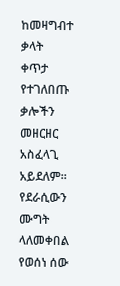ከመዛግብተ ቃላት ቀጥታ የተገለበጡ ቃሎችን መዘርዘር አስፈላጊ አይደለም። የደራሲውን ሙግት ላለመቀበል የወሰነ ሰው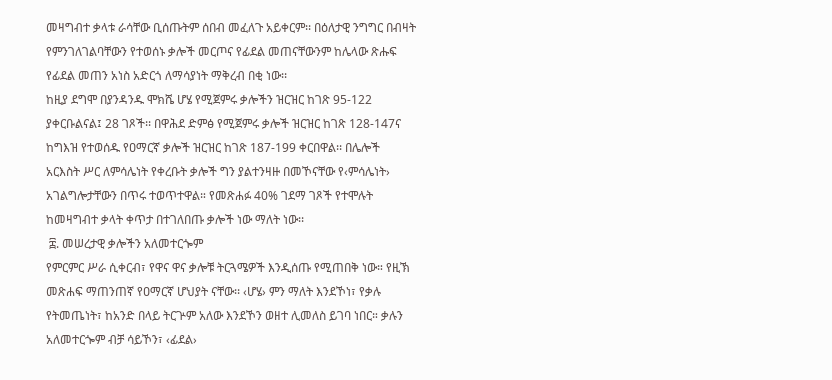መዛግብተ ቃላቱ ራሳቸው ቢሰጡትም ሰበብ መፈለጉ አይቀርም፡፡ በዕለታዊ ንግግር በብዛት የምንገለገልባቸውን የተወሰኑ ቃሎች መርጦና የፊደል መጠናቸውንም ከሌላው ጽሑፍ የፊደል መጠን አነስ አድርጎ ለማሳያነት ማቅረብ በቂ ነው፡፡
ከዚያ ደግሞ በያንዳንዱ ሞክሼ ሆሄ የሚጀምሩ ቃሎችን ዝርዝር ከገጽ 95-122 ያቀርቡልናል፤ 28 ገጾች፡፡ በዋሕደ ድምፅ የሚጀምሩ ቃሎች ዝርዝር ከገጽ 128-147ና ከግእዝ የተወሰዱ የዐማርኛ ቃሎች ዝርዝር ከገጽ 187-199 ቀርበዋል፡፡ በሌሎች አርእስት ሥር ለምሳሌነት የቀረቡት ቃሎች ግን ያልተንዛዙ በመኾናቸው የ‹ምሳሌነት› አገልግሎታቸውን በጥሩ ተወጥተዋል። የመጽሐፉ 40% ገደማ ገጾች የተሞሉት ከመዛግብተ ቃላት ቀጥታ በተገለበጡ ቃሎች ነው ማለት ነው፡፡
 ፰. መሠረታዊ ቃሎችን አለመተርጐም
የምርምር ሥራ ሲቀርብ፣ የዋና ዋና ቃሎቹ ትርጓሜዎች እንዲሰጡ የሚጠበቅ ነው። የዚኽ መጽሐፍ ማጠንጠኛ የዐማርኛ ሆህያት ናቸው፡፡ ‹ሆሄ› ምን ማለት እንደኾነ፣ የቃሉ የትመጤነት፣ ከአንድ በላይ ትርጕም አለው እንደኾን ወዘተ ሊመለስ ይገባ ነበር። ቃሉን አለመተርጐም ብቻ ሳይኾን፣ ‹ፊደል›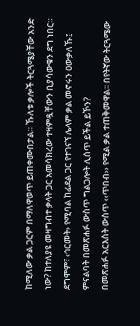ከሚለው ቃል ጋርም በማለዋወጥ ይጠቀሙበታል። ኹለቱ ቃሎች ትርጓሜያቸው አንድ ነው? ከተለያዩ መዛግብተ ቃላት ጋር አመሳክረው ተዛምዷቸውን ቢያሳውቁን ደግ ነበር። ደግሞም፣ ‹ኅርመት› የሚባል ከፊደል ጋር የተገናኘ ሌላም ቃል መኖሩን ዐውቃለኹ፤ ምናልባት በመጽሐፉ ውስጥ ግልጋሎት ሊሰጥ ይችል ይኾን?
በመጽሐፉ አርእስት ውስጥ ‹‹ጥበብ›› የሚል ቃል ተጠቅመዋል፡፡ በየትኛው ትርጓሜው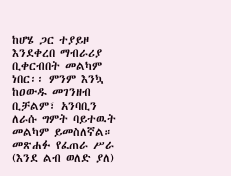ከሆሄ ጋር ተያይዞ እንደቀረበ ማብራሪያ ቢቀርብበት መልካም ነበር፡፡ ምንም እንኳ ከዐውዱ መገንዘብ ቢቻልም፣ አንባቢን ለራሱ ግምት ባይተዉት መልካም ይመስለኛል። መጽሐፉ የፈጠራ ሥራ (እንደ ልብ ወለድ ያለ)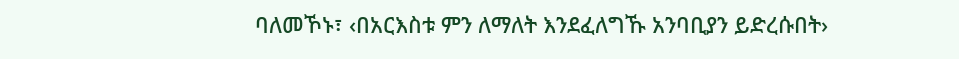ባለመኾኑ፣ ‹በአርእስቱ ምን ለማለት እንደፈለግኹ አንባቢያን ይድረሱበት›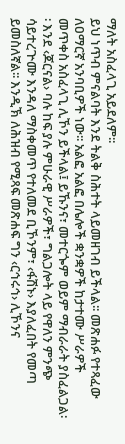ማለት አስፈላጊ አይደለም፡፡
ይህ ነጥብ ምናልባት እንደ ትልቅ ስሕተት ላይመዘገብ ይችላል፡፡ መጽሐፉ የተጻፈው ለዐማርኛ አንባቢዎች ነው፡፡ አልፎ አልፎ በሌሎች ቋንቋዎች ከታተሙ ሥራዎች መጥቀስ አስፈላጊ ሊኾን ይችላል፤ ይኹንና፣ መተርጐም ወይም ማብራራት ያስፈልጋል፡፡ እንደ ‹ጆርናል› ባሉ ከፍ ያሉ ምሁራዊ ሥራዎች፣ ግልጋሎት ላይ የዋለን ምንጭ ሳይተረጕሙ እንዳለ ማስቀመጥ የተለመደ ቢኾንም፣ ‹ፋሽኑ› እያለፈበት የመጣ ይመስለኛል፡፡ እንዲኽ ለሕዝብ የሚጻፍ መጽሐፍ ግን ‹ርኅሩኅ› ሊኾንና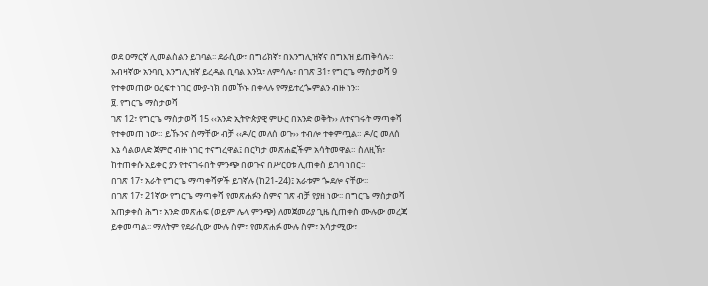ወደ ዐማርኛ ሊመልስልን ይገባል፡፡ ደራሲው፣ በግሪክኛ፣ በእንግሊዝኛና በግእዝ ይጠቅሳሉ። አብዛኛው አንባቢ እንግሊዝኛ ይረዳል ቢባል እንኳ፣ ለምሳሌ፣ በገጽ 31፣ የግርጌ ማስታወሻ 9 የተቀመጠው ዐረፍተ ነገር ሙያ-ነክ በመኾኑ በቀላሉ የማይተረጐምልን ብዙ ነን።
፱. የግርጌ ማስታወሻ
ገጽ 12፣ የግርጌ ማስታወሻ 15 ‹‹አንድ ኢትዮጵያዊ ምሁር በአንድ ወቅት›› ለተናገሩት ማጣቀሻ የተቀመጠ ነው። ይኹንና ስማቸው ብቻ ‹‹ዶ/ር መለሰ ወጉ›› ተብሎ ተቀምጧል። ዶ/ር መለሰ እኔ ሳልወለድ ጀምሮ ብዙ ነገር ተናግረዋል፤ በርካታ መጽሐፎችም አሳትመዋል። ስለዚኽ፣ ከተጠቀሱ አይቀር ያን የተናገሩበት ምንጭ በወጉና በሥርዐቱ ሊጠቀስ ይገባ ነበር፡፡
በገጽ 17፣ አራት የግርጌ ማጣቀሻዎች ይገኛሉ (ከ21-24)፤ አራቱም ጐደሎ ናቸው፡፡
በገጽ 17፣ 21ኛው የግርጌ ማጣቀሻ የመጽሐፉን ስምና ገጽ ብቻ የያዘ ነው፡፡ በግርጌ ማስታወሻ አጠቃቀስ ሕግ፣ አንድ መጽሐፍ (ወይም ሌላ ምንጭ) ለመጀመሪያ ጊዜ ሲጠቀስ ሙሉው መረጃ ይቀመጣል፡፡ ማለትም የደራሲው ሙሉ ስም፣ የመጽሐፉ ሙሉ ስም፣ አሳታሚው፣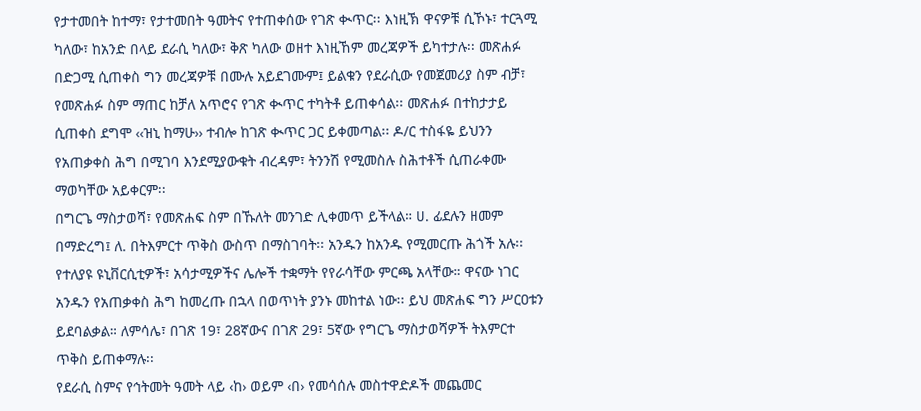የታተመበት ከተማ፣ የታተመበት ዓመትና የተጠቀሰው የገጽ ቊጥር፡፡ እነዚኽ ዋናዎቹ ሲኾኑ፣ ተርጓሚ ካለው፣ ከአንድ በላይ ደራሲ ካለው፣ ቅጽ ካለው ወዘተ እነዚኸም መረጃዎች ይካተታሉ፡፡ መጽሐፉ በድጋሚ ሲጠቀስ ግን መረጃዎቹ በሙሉ አይደገሙም፤ ይልቁን የደራሲው የመጀመሪያ ስም ብቻ፣ የመጽሐፉ ስም ማጠር ከቻለ አጥሮና የገጽ ቊጥር ተካትቶ ይጠቀሳል፡፡ መጽሐፉ በተከታታይ ሲጠቀስ ደግሞ ‹‹ዝኒ ከማሁ›› ተብሎ ከገጽ ቊጥር ጋር ይቀመጣል፡፡ ዶ/ር ተስፋዬ ይህንን የአጠቃቀስ ሕግ በሚገባ እንደሚያውቁት ብረዳም፣ ትንንሽ የሚመስሉ ስሕተቶች ሲጠራቀሙ ማወካቸው አይቀርም፡፡
በግርጌ ማስታወሻ፣ የመጽሐፍ ስም በኹለት መንገድ ሊቀመጥ ይችላል። ሀ. ፊደሉን ዘመም በማድረግ፤ ለ. በትእምርተ ጥቅስ ውስጥ በማስገባት፡፡ አንዱን ከአንዱ የሚመርጡ ሕጎች አሉ፡፡ የተለያዩ ዩኒቨርሲቲዎች፣ አሳታሚዎችና ሌሎች ተቋማት የየራሳቸው ምርጫ አላቸው። ዋናው ነገር አንዱን የአጠቃቀስ ሕግ ከመረጡ በኋላ በወጥነት ያንኑ መከተል ነው፡፡ ይህ መጽሐፍ ግን ሥርዐቱን ይደባልቃል። ለምሳሌ፣ በገጽ 19፣ 28ኛውና በገጽ 29፣ 5ኛው የግርጌ ማስታወሻዎች ትእምርተ ጥቅስ ይጠቀማሉ፡፡
የደራሲ ስምና የኅትመት ዓመት ላይ ‹ከ› ወይም ‹በ› የመሳሰሉ መስተዋድዶች መጨመር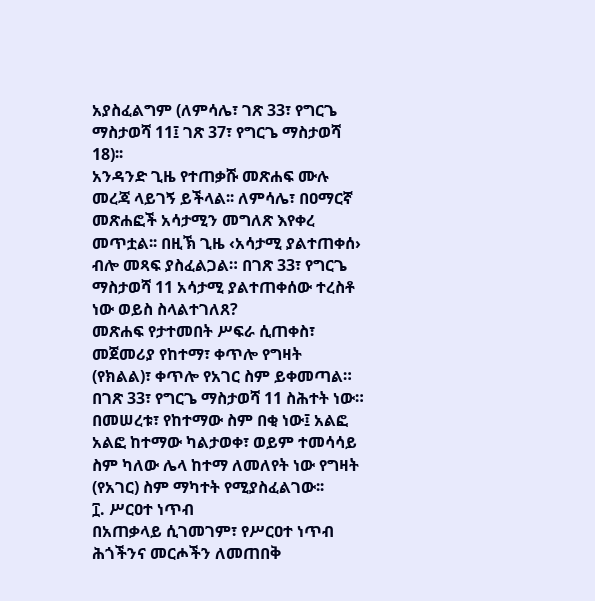አያስፈልግም (ለምሳሌ፣ ገጽ 33፣ የግርጌ ማስታወሻ 11፤ ገጽ 37፣ የግርጌ ማስታወሻ 18)፡፡
አንዳንድ ጊዜ የተጠቃሹ መጽሐፍ ሙሉ መረጃ ላይገኝ ይችላል፡፡ ለምሳሌ፣ በዐማርኛ መጽሐፎች አሳታሚን መግለጽ እየቀረ መጥቷል፡፡ በዚኽ ጊዜ ‹አሳታሚ ያልተጠቀሰ› ብሎ መጻፍ ያስፈልጋል። በገጽ 33፣ የግርጌ ማስታወሻ 11 አሳታሚ ያልተጠቀሰው ተረስቶ ነው ወይስ ስላልተገለጸ?
መጽሐፍ የታተመበት ሥፍራ ሲጠቀስ፣ መጀመሪያ የከተማ፣ ቀጥሎ የግዛት (የክልል)፣ ቀጥሎ የአገር ስም ይቀመጣል። በገጽ 33፣ የግርጌ ማስታወሻ 11 ስሕተት ነው። በመሠረቱ፣ የከተማው ስም በቂ ነው፤ አልፎ አልፎ ከተማው ካልታወቀ፣ ወይም ተመሳሳይ ስም ካለው ሌላ ከተማ ለመለየት ነው የግዛት (የአገር) ስም ማካተት የሚያስፈልገው፡፡
፲. ሥርዐተ ነጥብ
በአጠቃላይ ሲገመገም፣ የሥርዐተ ነጥብ ሕጎችንና መርሖችን ለመጠበቅ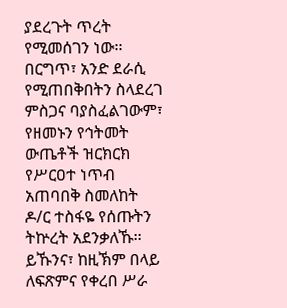ያደረጉት ጥረት የሚመሰገን ነው፡፡ በርግጥ፣ አንድ ደራሲ የሚጠበቅበትን ስላደረገ ምስጋና ባያስፈልገውም፣ የዘመኑን የኅትመት ውጤቶች ዝርክርክ የሥርዐተ ነጥብ አጠባበቅ ስመለከት ዶ/ር ተስፋዬ የሰጡትን ትኵረት አደንቃለኹ፡፡ ይኹንና፣ ከዚኽም በላይ ለፍጽምና የቀረበ ሥራ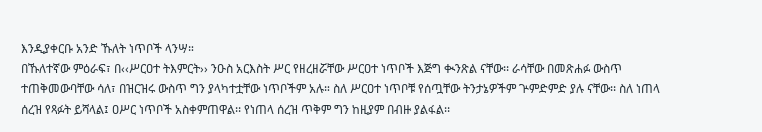እንዲያቀርቡ አንድ ኹለት ነጥቦች ላንሣ።
በኹለተኛው ምዕራፍ፣ በ‹‹ሥርዐተ ትእምርት›› ንዑስ አርእስት ሥር የዘረዘሯቸው ሥርዐተ ነጥቦች እጅግ ቊንጽል ናቸው፡፡ ራሳቸው በመጽሐፉ ውስጥ ተጠቅመውባቸው ሳለ፣ በዝርዝሩ ውስጥ ግን ያላካተቷቸው ነጥቦችም አሉ። ስለ ሥርዐተ ነጥቦቹ የሰጧቸው ትንታኔዎችም ጕምድምድ ያሉ ናቸው፡፡ ስለ ነጠላ ሰረዝ የጻፉት ይሻላል፤ ዐሥር ነጥቦች አስቀምጠዋል፡፡ የነጠላ ሰረዝ ጥቅም ግን ከዚያም በብዙ ያልፋል፡፡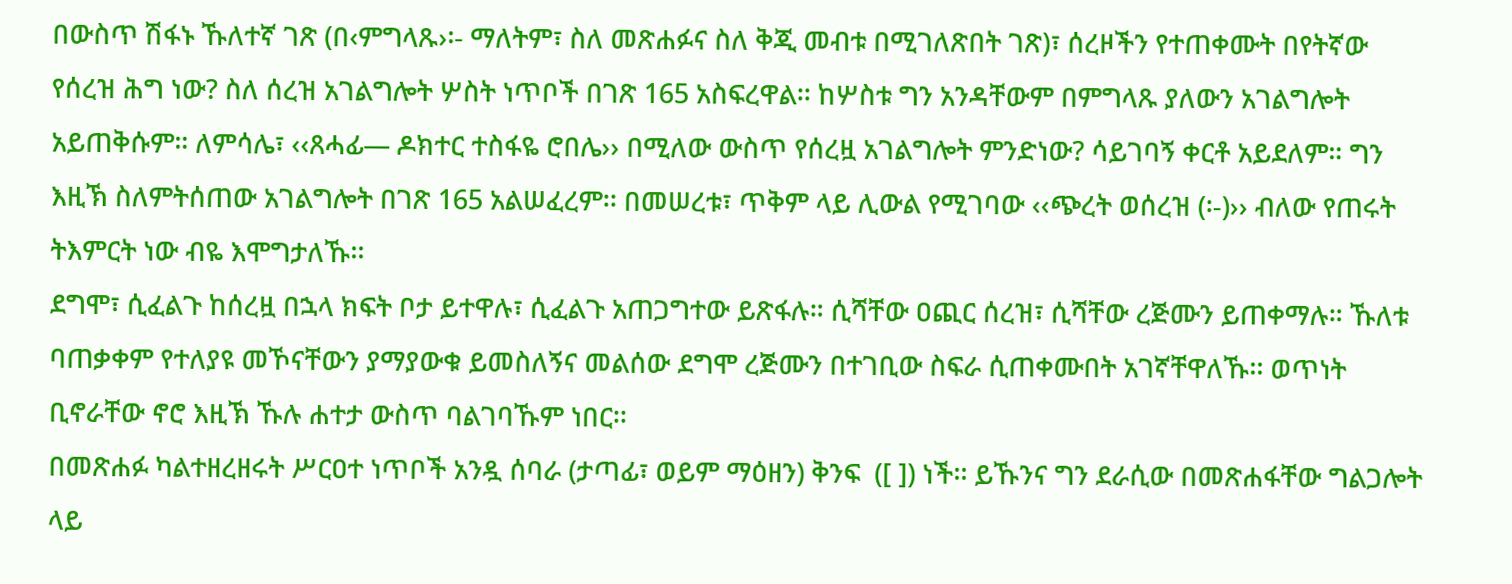በውስጥ ሽፋኑ ኹለተኛ ገጽ (በ‹ምግላጹ›፡- ማለትም፣ ስለ መጽሐፉና ስለ ቅጂ መብቱ በሚገለጽበት ገጽ)፣ ሰረዞችን የተጠቀሙት በየትኛው የሰረዝ ሕግ ነው? ስለ ሰረዝ አገልግሎት ሦስት ነጥቦች በገጽ 165 አስፍረዋል፡፡ ከሦስቱ ግን አንዳቸውም በምግላጹ ያለውን አገልግሎት አይጠቅሱም። ለምሳሌ፣ ‹‹ጸሓፊ— ዶክተር ተስፋዬ ሮበሌ›› በሚለው ውስጥ የሰረዟ አገልግሎት ምንድነው? ሳይገባኝ ቀርቶ አይደለም። ግን እዚኽ ስለምትሰጠው አገልግሎት በገጽ 165 አልሠፈረም፡፡ በመሠረቱ፣ ጥቅም ላይ ሊውል የሚገባው ‹‹ጭረት ወሰረዝ (፡-)›› ብለው የጠሩት ትእምርት ነው ብዬ እሞግታለኹ፡፡
ደግሞ፣ ሲፈልጉ ከሰረዟ በኋላ ክፍት ቦታ ይተዋሉ፣ ሲፈልጉ አጠጋግተው ይጽፋሉ። ሲሻቸው ዐጪር ሰረዝ፣ ሲሻቸው ረጅሙን ይጠቀማሉ። ኹለቱ ባጠቃቀም የተለያዩ መኾናቸውን ያማያውቁ ይመስለኝና መልሰው ደግሞ ረጅሙን በተገቢው ስፍራ ሲጠቀሙበት አገኛቸዋለኹ፡፡ ወጥነት ቢኖራቸው ኖሮ እዚኽ ኹሉ ሐተታ ውስጥ ባልገባኹም ነበር፡፡
በመጽሐፉ ካልተዘረዘሩት ሥርዐተ ነጥቦች አንዷ ሰባራ (ታጣፊ፣ ወይም ማዕዘን) ቅንፍ  ([ ]) ነች፡፡ ይኹንና ግን ደራሲው በመጽሐፋቸው ግልጋሎት ላይ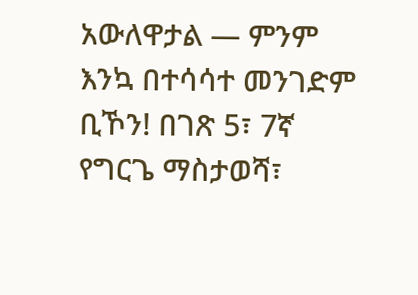አውለዋታል — ምንም እንኳ በተሳሳተ መንገድም ቢኾን! በገጽ 5፣ 7ኛ የግርጌ ማስታወሻ፣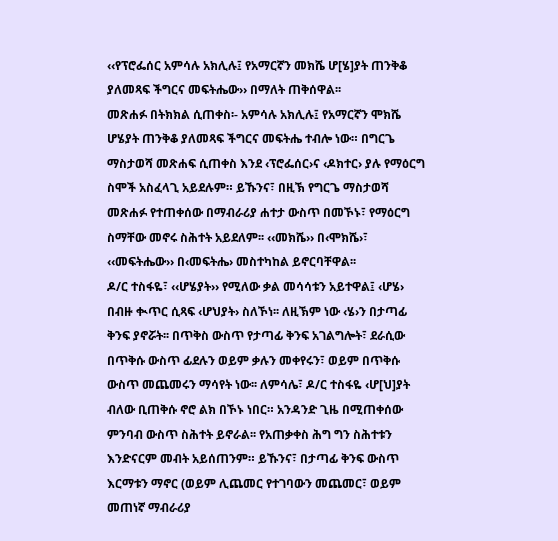‹‹የፕሮፌሰር አምሳሉ አክሊሉ፤ የአማርኛን መክሼ ሆ[ሄ]ያት ጠንቅቆ ያለመጻፍ ችግርና መፍትሔው›› በማለት ጠቅሰዋል፡፡
መጽሐፉ በትክክል ሲጠቀስ፡- አምሳሉ አክሊሉ፤ የአማርኛን ሞክሼ ሆሄያት ጠንቅቆ ያለመጻፍ ችግርና መፍትሔ ተብሎ ነው። በግርጌ ማስታወሻ መጽሐፍ ሲጠቀስ እንደ ‹ፕሮፌሰር›ና ‹ዶክተር› ያሉ የማዕርግ ስሞች አስፈላጊ አይደሉም። ይኹንና፣ በዚኽ የግርጌ ማስታወሻ መጽሐፉ የተጠቀሰው በማብራሪያ ሐተታ ውስጥ በመኾኑ፣ የማዕርግ ስማቸው መኖሩ ስሕተት አይደለም፡፡ ‹‹መክሼ›› በ‹ሞክሼ›፣ ‹‹መፍትሔው›› በ‹መፍትሔ› መስተካከል ይኖርባቸዋል፡፡
ዶ/ር ተስፋዬ፣ ‹‹ሆሄያት›› የሚለው ቃል መሳሳቱን አይተዋል፤ ‹ሆሄ› በብዙ ቊጥር ሲጻፍ ‹ሆህያት› ስለኾነ፡፡ ለዚኽም ነው ‹ሄ›ን በታጣፊ ቅንፍ ያኖሯት፡፡ በጥቅስ ውስጥ የታጣፊ ቅንፍ አገልግሎት፣ ደራሲው በጥቅሱ ውስጥ ፊደሉን ወይም ቃሉን መቀየሩን፣ ወይም በጥቅሱ ውስጥ መጨመሩን ማሳየት ነው፡፡ ለምሳሌ፣ ዶ/ር ተስፋዬ ‹ሆ[ህ]ያት ብለው ቢጠቅሱ ኖሮ ልክ በኾኑ ነበር። አንዳንድ ጊዜ በሚጠቀሰው ምንባብ ውስጥ ስሕተት ይኖራል፡፡ የአጠቃቀስ ሕግ ግን ስሕተቱን እንድናርም መብት አይሰጠንም። ይኹንና፣ በታጣፊ ቅንፍ ውስጥ እርማቱን ማኖር (ወይም ሊጨመር የተገባውን መጨመር፣ ወይም መጠነኛ ማብራሪያ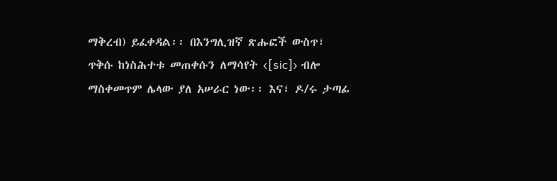ማቅረብ) ይፈቀዳል፡፡ በእንግሊዝኛ ጽሑፎች ውስጥ፣ ጥቅሱ ከነስሕተቱ መጠቀሱን ለማሳየት ‹[sic]› ብሎ ማስቀመጥም ሌላው ያለ አሠራር ነው፡፡ እና፣ ዶ/ሩ ታጣፊ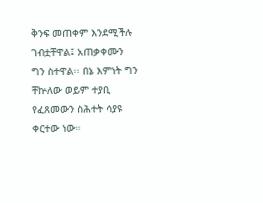ቅንፍ መጠቀም እንደሚችሉ ገብቷቸዋል፤ አጠቃቀሙን ግን ስተዋል፡፡ በኔ እምነት ግን ቸኵለው ወይም ተያቢ የፈጸመውን ስሕተት ሳያዩ ቀርተው ነው።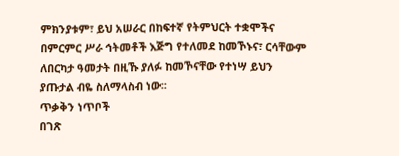ምክንያቱም፣ ይህ አሠራር በከፍተኛ የትምህርት ተቋሞችና በምርምር ሥራ ኅትመቶች እጅግ የተለመደ ከመኾኑና፣ ርሳቸውም ለበርካታ ዓመታት በዚኹ ያለፉ ከመኾናቸው የተነሣ ይህን ያጡታል ብዬ ስለማላስብ ነው፡፡
ጥቃቅን ነጥቦች
በገጽ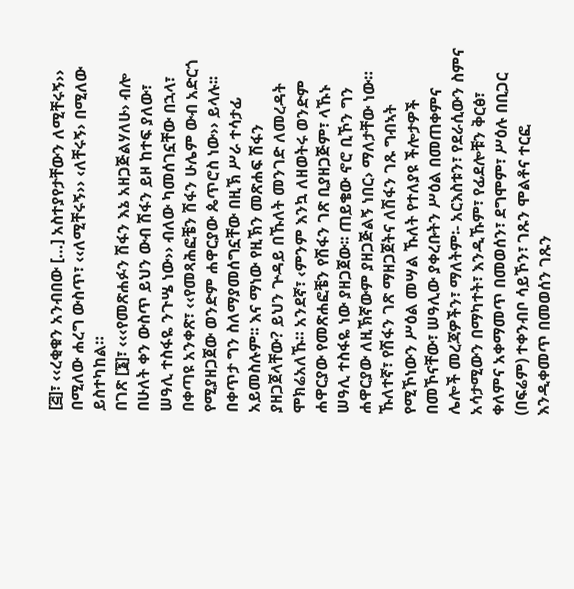[፭]፣ ‹‹ረቂቁን አንብበው […] አስተያየታቸውን ለሚቸሩኝ›› በሚለው ሐረግ ውስጥ፣ ‹‹ለሚቸሩኝ›› ‹ለቸሩኝ› በሚለው ይስተካከል።
በገጽ [፮]፣ ‹‹‹የመጽሐፉን ሽፋን እኔ አዘጋጅልሃለሁ› ብሎ በሁለት ቀን ውስጥ ይህን ውብ ሽፋን ይዞ ከተፍ ያለው፣ ሠዓሊ ተስፋዬ ንጉሤ ነው›› ብለው ካመሰገኗቸው በኋላ፣ በቀጣዩ አንቀጽ፣ ‹‹የመጻሕፎቼን ሽፋን ሁሌም ውብ አድርጎ የሚያዘጋጀው ወንድም ሐዋርያው ጴጥሮስ ነው›› ይላሉ፡፡ በቀጥታ ግን ስለማያመሰግኗቸው በዚኽ ሥራ ተሳታፊ አይመስሉም፡፡ እና ማነው የዚኽን መጽሐፍ ሽፋን ያዘጋጀላቸው? ይህን ጕዳይ በኹለት መንገድ ለመረዳት ሞክሬአለኹ። አንደኛ፣ ‹ምንም እንኳ ለዘወትሩ ወንድም ሐዋርያው የመጽሐፎቼን የሽፋን ገጽ ቢያዘጋጅም፣ ላኹኑ ሠዓሊ ተስፋዬ ነው ያዘጋጀው፡፡ ጠይቄው ኖሮ ቢኾን ግን ሐዋርያው ለዚኽኛውም ያዘጋጅልኝ ነበር› ማለታቸው ነው። ኹለተኛ፣ የሽፋን ገጽ ማዘጋጀትና ለሽፋን ገጹ ግብኣት የሚኾነውን ሥዕል መሣል ኹለት የተለያዩ ችሎታዎች በመኾናቸው፣ ሠዓሊው ያቀረቡትን ሥዕል በመጠቀምና ሌሎች መረጃዎችን፣ ማለትም፡- አርእስቱን፣ የደራሲውን ስምና አሳታሚውን በማካተት፣ እንዲኹም፣ የፊደሎቹን ቅርፅ፣ ቀለምና አቀማመጥ በመወሰን፣ ደግሞም፣ ሥዕሉ በቢጋር (በፍሬም) ተቀንብቦ ሳይኾን፣ ገጹን ሞልቶና ተርፎ እንዲቀመጥ በመወሰን ገጹን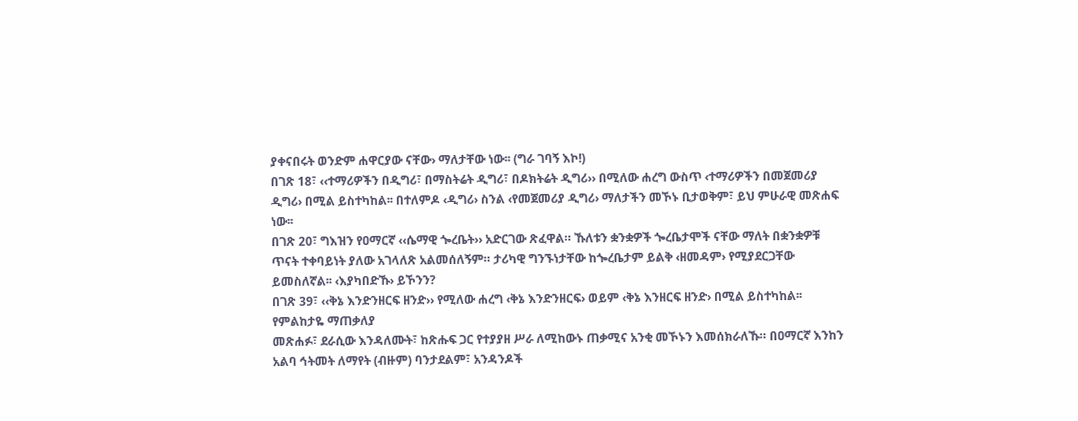ያቀናበሩት ወንድም ሐዋርያው ናቸው› ማለታቸው ነው፡፡ (ግራ ገባኝ እኮ!)
በገጽ 18፣ ‹‹ተማሪዎችን በዲግሪ፣ በማስትሬት ዲግሪ፣ በዶክትሬት ዲግሪ›› በሚለው ሐረግ ውስጥ ‹ተማሪዎችን በመጀመሪያ ዲግሪ› በሚል ይስተካከል፡፡ በተለምዶ ‹ዲግሪ› ስንል ‹የመጀመሪያ ዲግሪ› ማለታችን መኾኑ ቢታወቅም፣ ይህ ምሁራዊ መጽሐፍ ነው፡፡
በገጽ 20፣ ግእዝን የዐማርኛ ‹‹ሴማዊ ጐረቤት›› አድርገው ጽፈዋል። ኹለቱን ቋንቋዎች ጐረቤታሞች ናቸው ማለት በቋንቋዎቹ ጥናት ተቀባይነት ያለው አገላለጽ አልመሰለኝም። ታሪካዊ ግንኙነታቸው ከጐረቤታም ይልቅ ‹ዘመዳም› የሚያደርጋቸው ይመስለኛል፡፡ ‹እያካበድኹ› ይኾንን?
በገጽ 39፣ ‹‹ቅኔ እንድንዘርፍ ዘንድ›› የሚለው ሐረግ ‹ቅኔ እንድንዘርፍ› ወይም ‹ቅኔ እንዘርፍ ዘንድ› በሚል ይስተካከል፡፡
የምልከታዬ ማጠቃለያ
መጽሐፉ፣ ደራሲው እንዳለሙት፣ ከጽሑፍ ጋር የተያያዘ ሥራ ለሚከውኑ ጠቃሚና አንቂ መኾኑን እመሰክራለኹ። በዐማርኛ እንከን አልባ ኅትመት ለማየት (ብዙም) ባንታደልም፣ አንዳንዶች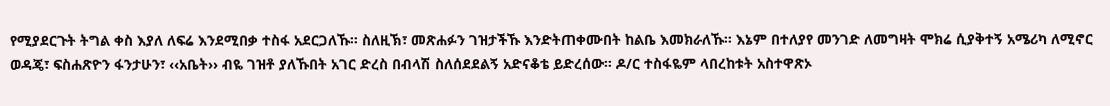የሚያደርጉት ትግል ቀስ እያለ ለፍሬ እንደሚበቃ ተስፋ አደርጋለኹ፡፡ ስለዚኽ፣ መጽሐፉን ገዝታችኹ እንድትጠቀሙበት ከልቤ እመክራለኹ፡፡ እኔም በተለያየ መንገድ ለመግዛት ሞክሬ ሲያቅተኝ አሜሪካ ለሚኖር ወዳጄ፣ ፍስሐጽዮን ፋንታሁን፣ ‹‹አቤት›› ብዬ ገዝቶ ያለኹበት አገር ድረስ በብላሽ ስለሰደደልኝ አድናቆቴ ይድረሰው። ዶ/ር ተስፋዬም ላበረከቱት አስተዋጽኦ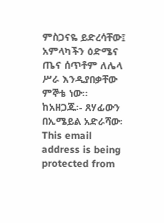ምስጋናዬ ይድረሳቸው፤ አምላካችን ዕድሜና ጤና ሰጥቶም ለሌላ ሥራ እንዲያበቃቸው ምኞቴ ነው፡፡
ከአዘጋጁ፡- ጸሃፊውን በኢሜይል አድራሻው፡ This email address is being protected from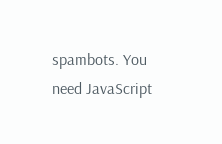spambots. You need JavaScript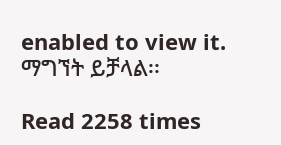enabled to view it. ማግኘት ይቻላል፡፡

Read 2258 times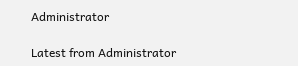Administrator

Latest from Administrator